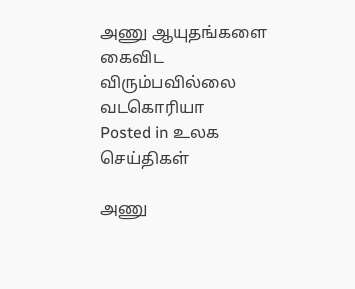அணு ஆயுதங்களை கைவிட விரும்பவில்லை வடகொரியா
Posted in உலக செய்திகள்

அணு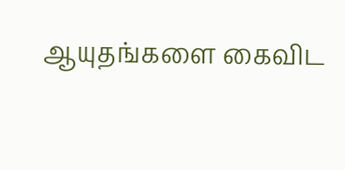ஆயுதங்களை கைவிட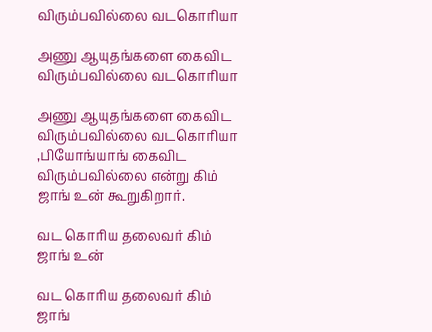விரும்பவில்லை வடகொரியா

அணு ஆயுதங்களை கைவிட விரும்பவில்லை வடகொரியா

அணு ஆயுதங்களை கைவிட விரும்பவில்லை வடகொரியா ,பியோங்யாங் கைவிட விரும்பவில்லை என்று கிம் ஜாங் உன் கூறுகிறார்.

வட கொரிய தலைவர் கிம் ஜாங் உன்

வட கொரிய தலைவர் கிம் ஜாங்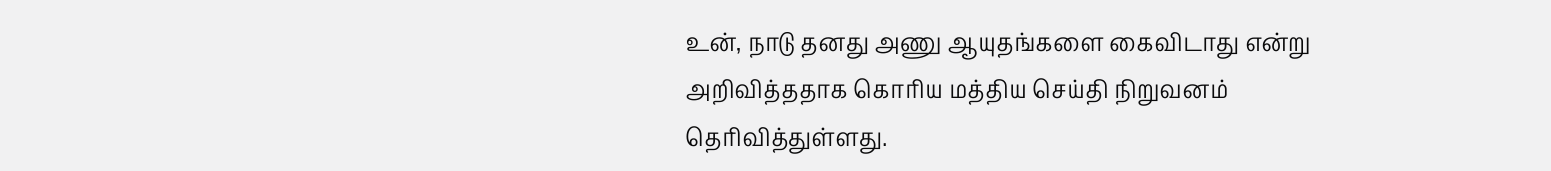உன், நாடு தனது அணு ஆயுதங்களை கைவிடாது என்று அறிவித்ததாக கொரிய மத்திய செய்தி நிறுவனம் தெரிவித்துள்ளது.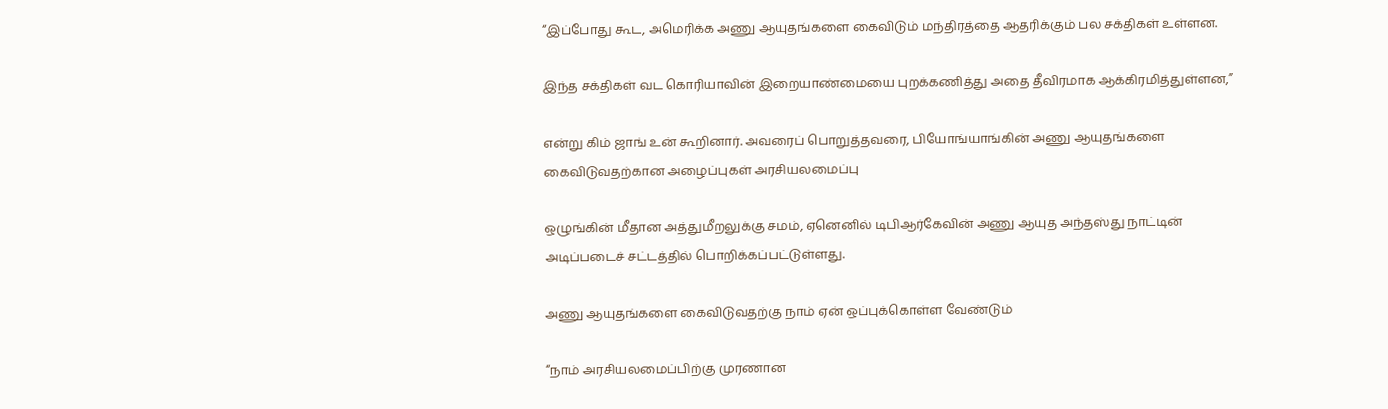“இப்போது கூட, அமெரிக்க அணு ஆயுதங்களை கைவிடும் மந்திரத்தை ஆதரிக்கும் பல சக்திகள் உள்ளன.

இந்த சக்திகள் வட கொரியாவின் இறையாண்மையை புறக்கணித்து அதை தீவிரமாக ஆக்கிரமித்துள்ளன,”

என்று கிம் ஜாங் உன் கூறினார். அவரைப் பொறுத்தவரை, பியோங்யாங்கின் அணு ஆயுதங்களை கைவிடுவதற்கான அழைப்புகள் அரசியலமைப்பு

ஒழுங்கின் மீதான அத்துமீறலுக்கு சமம், ஏனெனில் டிபிஆர்கேவின் அணு ஆயுத அந்தஸ்து நாட்டின் அடிப்படைச் சட்டத்தில் பொறிக்கப்பட்டுள்ளது.

அணு ஆயுதங்களை கைவிடுவதற்கு நாம் ஏன் ஒப்புக்கொள்ள வேண்டும்

“நாம் அரசியலமைப்பிற்கு முரணான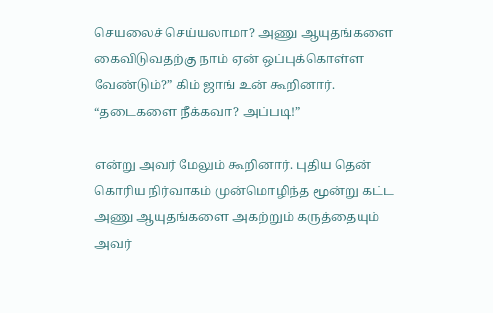செயலைச் செய்யலாமா? அணு ஆயுதங்களை கைவிடுவதற்கு நாம் ஏன் ஒப்புக்கொள்ள வேண்டும்?” கிம் ஜாங் உன் கூறினார். “தடைகளை நீக்கவா? அப்படி!”

என்று அவர் மேலும் கூறினார். புதிய தென் கொரிய நிர்வாகம் முன்மொழிந்த மூன்று கட்ட அணு ஆயுதங்களை அகற்றும் கருத்தையும் அவர்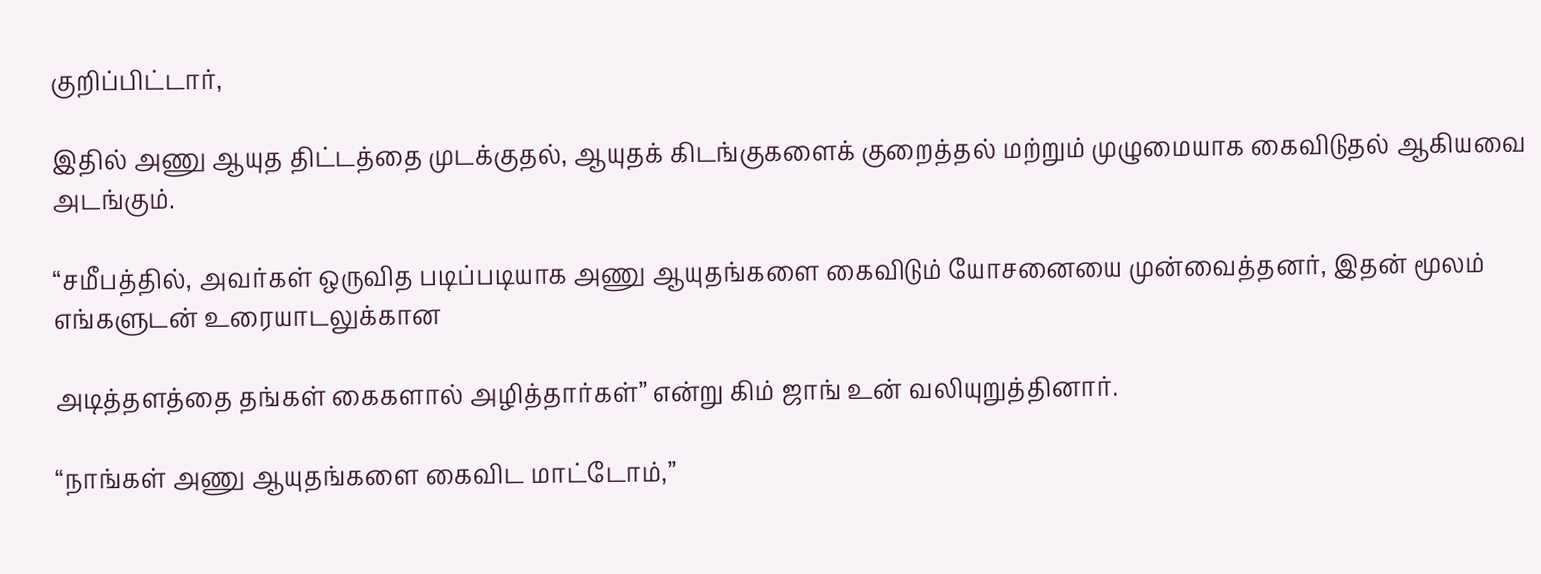குறிப்பிட்டார்,

இதில் அணு ஆயுத திட்டத்தை முடக்குதல், ஆயுதக் கிடங்குகளைக் குறைத்தல் மற்றும் முழுமையாக கைவிடுதல் ஆகியவை அடங்கும்.

“சமீபத்தில், அவர்கள் ஒருவித படிப்படியாக அணு ஆயுதங்களை கைவிடும் யோசனையை முன்வைத்தனர், இதன் மூலம் எங்களுடன் உரையாடலுக்கான

அடித்தளத்தை தங்கள் கைகளால் அழித்தார்கள்” என்று கிம் ஜாங் உன் வலியுறுத்தினார்.

“நாங்கள் அணு ஆயுதங்களை கைவிட மாட்டோம்,”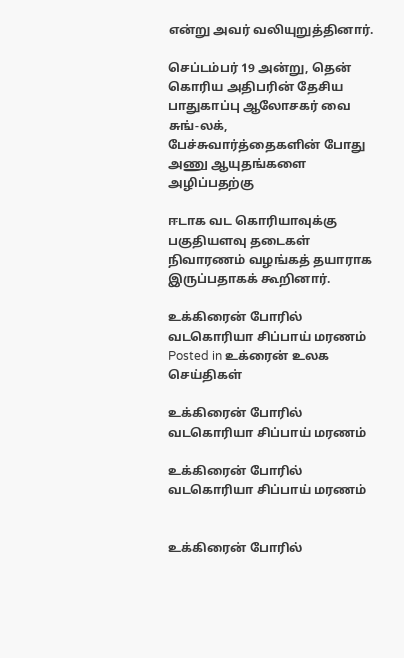என்று அவர் வலியுறுத்தினார்.

செப்டம்பர் 19 அன்று, தென் கொரிய அதிபரின் தேசிய பாதுகாப்பு ஆலோசகர் வை சுங்-லக், பேச்சுவார்த்தைகளின் போது அணு ஆயுதங்களை அழிப்பதற்கு

ஈடாக வட கொரியாவுக்கு பகுதியளவு தடைகள் நிவாரணம் வழங்கத் தயாராக இருப்பதாகக் கூறினார்.

உக்கிரைன் போரில் வடகொரியா சிப்பாய் மரணம்
Posted in உக்ரைன் உலக செய்திகள்

உக்கிரைன் போரில் வடகொரியா சிப்பாய் மரணம்

உக்கிரைன் போரில் வடகொரியா சிப்பாய் மரணம்


உக்கிரைன் போரில்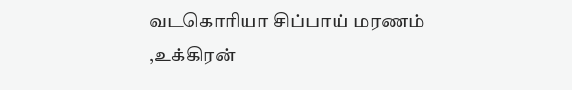வடகொரியா சிப்பாய் மரணம் ,உக்கிரன்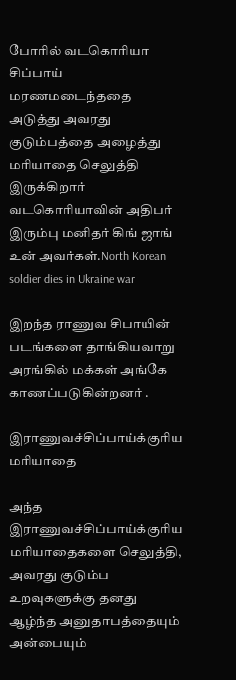போரில் வடகொரியா சிப்பாய் மரணமடைந்ததை அடுத்து அவரது குடும்பத்தை அழைத்து மரியாதை செலுத்தி இருக்கிறார் வடகொரியாவின் அதிபர் இரும்பு மனிதர் கிங் ஜாங் உன் அவர்கள்.North Korean soldier dies in Ukraine war

இறந்த ராணுவ சிபாயின் படங்களை தாங்கியவாறு அரங்கில் மக்கள் அங்கே காணப்படுகின்றனர் .

இராணுவச்சிப்பாய்க்குரிய மரியாதை

அந்த இராணுவச்சிப்பாய்க்குரிய மரியாதைகளை செலுத்தி, அவரது குடும்ப உறவுகளுக்கு தனது ஆழ்ந்த அனுதாபத்தையும் அன்பையும்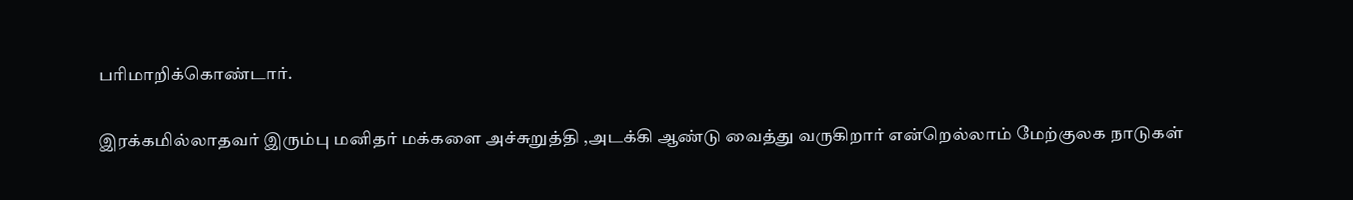பரிமாறிக்கொண்டார்.

இரக்கமில்லாதவர் இரும்பு மனிதர் மக்களை அச்சுறுத்தி ,அடக்கி ஆண்டு வைத்து வருகிறார் என்றெல்லாம் மேற்குலக நாடுகள்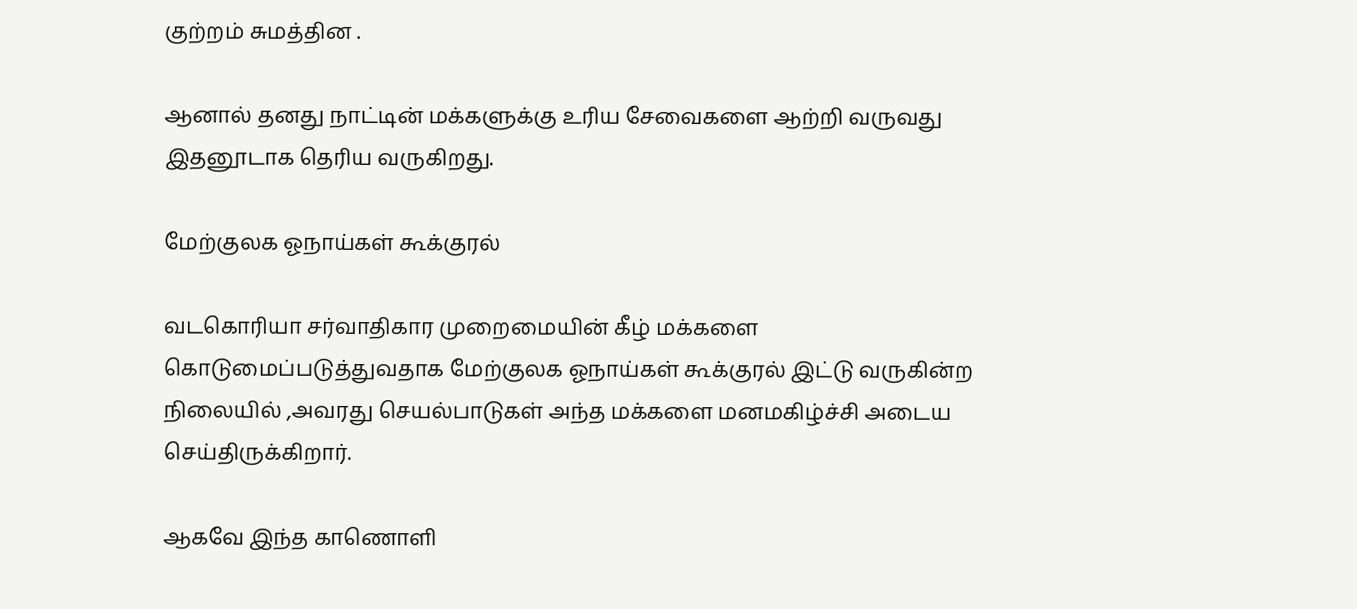குற்றம் சுமத்தின .

ஆனால் தனது நாட்டின் மக்களுக்கு உரிய சேவைகளை ஆற்றி வருவது இதனூடாக தெரிய வருகிறது.

மேற்குலக ஓநாய்கள் கூக்குரல்

வடகொரியா சர்வாதிகார முறைமையின் கீழ் மக்களை கொடுமைப்படுத்துவதாக மேற்குலக ஓநாய்கள் கூக்குரல் இட்டு வருகின்ற நிலையில் ,அவரது செயல்பாடுகள் அந்த மக்களை மனமகிழ்ச்சி அடைய செய்திருக்கிறார்.

ஆகவே இந்த காணொளி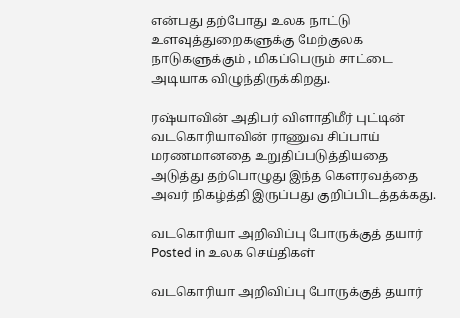என்பது தற்போது உலக நாட்டு உளவுத்துறைகளுக்கு மேற்குலக நாடுகளுக்கும் , மிகப்பெரும் சாட்டை அடியாக விழுந்திருக்கிறது.

ரஷ்யாவின் அதிபர் விளாதிமீர் புட்டின் வடகொரியாவின் ராணுவ சிப்பாய் மரணமானதை உறுதிப்படுத்தியதை அடுத்து தற்பொழுது இந்த கௌரவத்தை அவர் நிகழ்த்தி இருப்பது குறிப்பிடத்தக்கது.

வடகொரியா அறிவிப்பு போருக்குத் தயார்
Posted in உலக செய்திகள்

வடகொரியா அறிவிப்பு போருக்குத் தயார்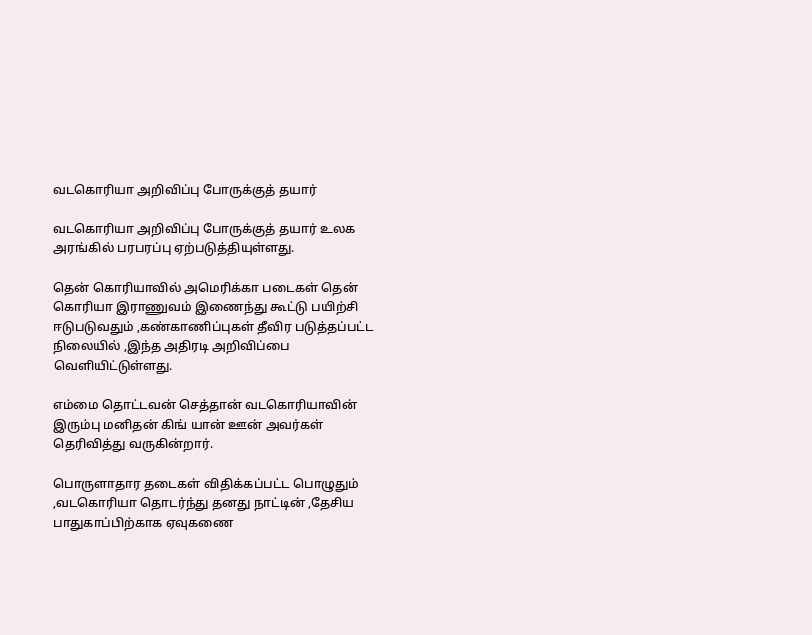வடகொரியா அறிவிப்பு போருக்குத் தயார்

வடகொரியா அறிவிப்பு போருக்குத் தயார் உலக அரங்கில் பரபரப்பு ஏற்படுத்தியுள்ளது.

தென் கொரியாவில் அமெரிக்கா படைகள் தென் கொரியா இராணுவம் இணைந்து கூட்டு பயிற்சி ஈடுபடுவதும் ,கண்காணிப்புகள் தீவிர படுத்தப்பட்ட நிலையில் ,இந்த அதிரடி அறிவிப்பை வெளியிட்டுள்ளது.

எம்மை தொட்டவன் செத்தான் வடகொரியாவின் இரும்பு மனிதன் கிங் யான் ஊன் அவர்கள் தெரிவித்து வருகின்றார்.

பொருளாதார தடைகள் விதிக்கப்பட்ட பொழுதும் ,வடகொரியா தொடர்ந்து தனது நாட்டின் ,தேசிய பாதுகாப்பிற்காக ஏவுகணை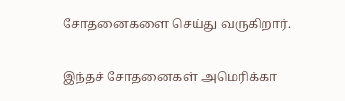சோதனைகளை செய்து வருகிறார்.

இந்தச் சோதனைகள் அமெரிக்கா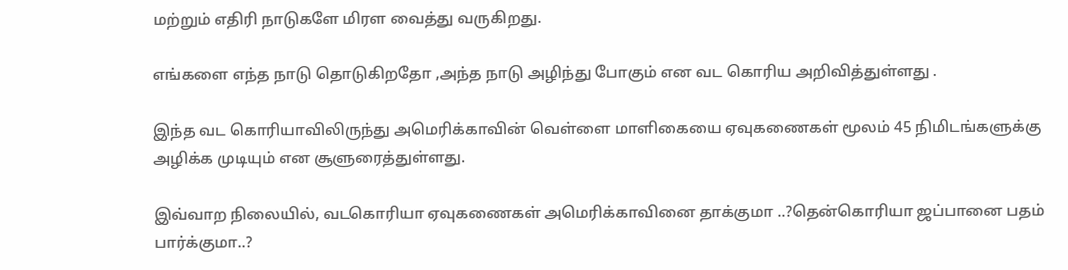மற்றும் எதிரி நாடுகளே மிரள வைத்து வருகிறது.

எங்களை எந்த நாடு தொடுகிறதோ ,அந்த நாடு அழிந்து போகும் என வட கொரிய அறிவித்துள்ளது .

இந்த வட கொரியாவிலிருந்து அமெரிக்காவின் வெள்ளை மாளிகையை ஏவுகணைகள் மூலம் 45 நிமிடங்களுக்கு அழிக்க முடியும் என சூளுரைத்துள்ளது.

இவ்வாற நிலையில், வடகொரியா ஏவுகணைகள் அமெரிக்காவினை தாக்குமா ..?தென்கொரியா ஜப்பானை பதம் பார்க்குமா..?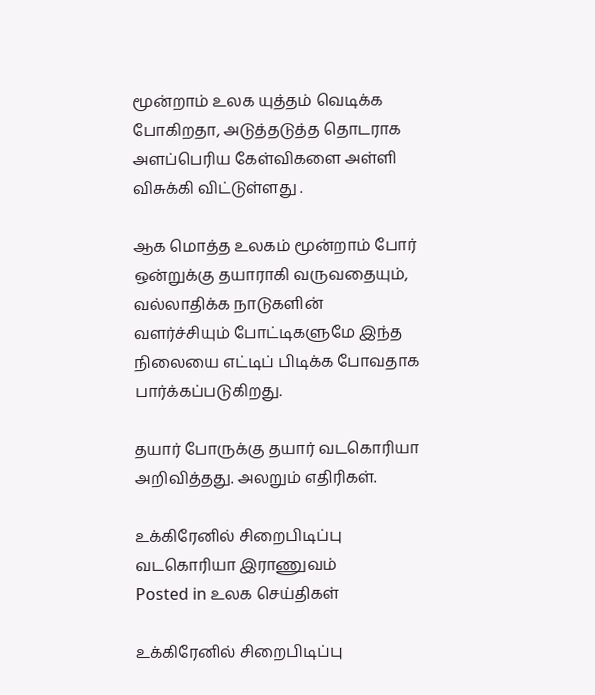மூன்றாம் உலக யுத்தம் வெடிக்க போகிறதா, அடுத்தடுத்த தொடராக அளப்பெரிய கேள்விகளை அள்ளி விசுக்கி விட்டுள்ளது .

ஆக மொத்த உலகம் மூன்றாம் போர் ஒன்றுக்கு தயாராகி வருவதையும், வல்லாதிக்க நாடுகளின் வளர்ச்சியும் போட்டிகளுமே இந்த நிலையை எட்டிப் பிடிக்க போவதாக பார்க்கப்படுகிறது.

தயார் போருக்கு தயார் வடகொரியா அறிவித்தது. அலறும் எதிரிகள்.

உக்கிரேனில் சிறைபிடிப்பு வடகொரியா இராணுவம்
Posted in உலக செய்திகள்

உக்கிரேனில் சிறைபிடிப்பு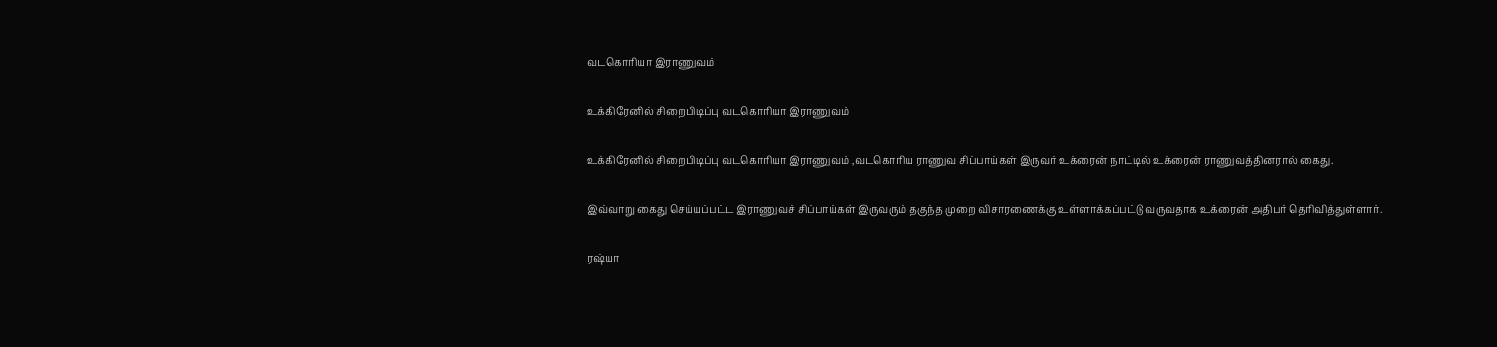வடகொரியா இராணுவம்

உக்கிரேனில் சிறைபிடிப்பு வடகொரியா இராணுவம்

உக்கிரேனில் சிறைபிடிப்பு வடகொரியா இராணுவம் ,வடகொரிய ராணுவ சிப்பாய்கள் இருவர் உக்ரைன் நாட்டில் உக்ரைன் ராணுவத்தினரால் கைது.

இவ்வாறு கைது செய்யப்பட்ட இராணுவச் சிப்பாய்கள் இருவரும் தகுந்த முறை விசாரணைக்கு உள்ளாக்கப்பட்டு வருவதாக உக்ரைன் அதிபர் தெரிவித்துள்ளார்.

ரஷ்யா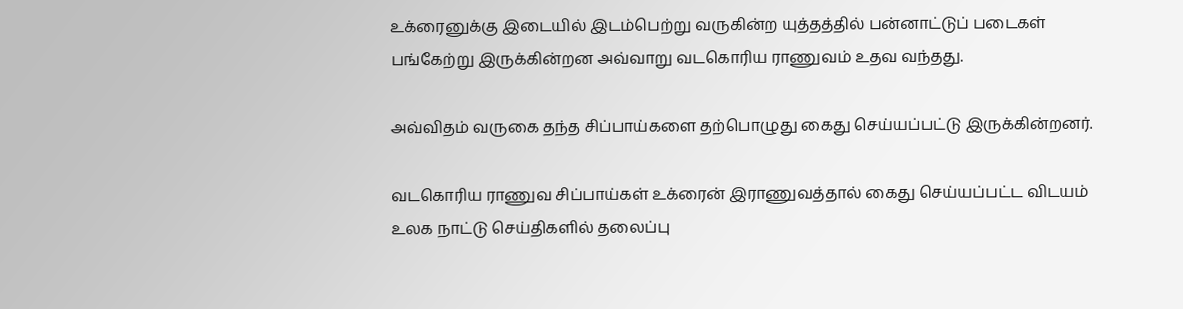உக்ரைனுக்கு இடையில் இடம்பெற்று வருகின்ற யுத்தத்தில் பன்னாட்டுப் படைகள் பங்கேற்று இருக்கின்றன அவ்வாறு வடகொரிய ராணுவம் உதவ வந்தது.

அவ்விதம் வருகை தந்த சிப்பாய்களை தற்பொழுது கைது செய்யப்பட்டு இருக்கின்றனர்.

வடகொரிய ராணுவ சிப்பாய்கள் உக்ரைன் இராணுவத்தால் கைது செய்யப்பட்ட விடயம் உலக நாட்டு செய்திகளில் தலைப்பு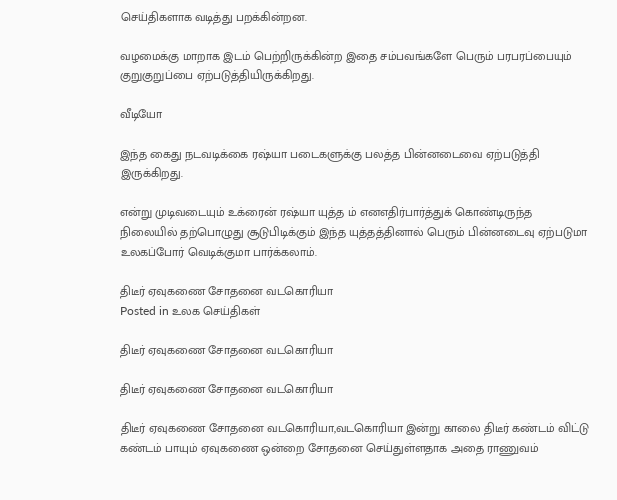செய்திகளாக வடித்து பறக்கின்றன.

வழமைக்கு மாறாக இடம் பெற்றிருக்கின்ற இதை சம்பவங்களே பெரும் பரபரப்பையும் குறுகுறுப்பை ஏற்படுத்தியிருக்கிறது.

வீடியோ

இந்த கைது நடவடிக்கை ரஷ்யா படைகளுக்கு பலத்த பின்னடைவை ஏற்படுத்தி இருக்கிறது.

என்று முடிவடையும் உக்ரைன் ரஷ்யா யுத்த ம் எனஎதிர்பார்த்துக் கொண்டிருந்த நிலையில் தற்பொழுது சூடுபிடிக்கும் இந்த யுத்தத்தினால் பெரும் பின்னடைவு ஏற்படுமா உலகப்போர் வெடிக்குமா பார்க்கலாம்.

திடீர் ஏவுகணை சோதனை வடகொரியா
Posted in உலக செய்திகள்

திடீர் ஏவுகணை சோதனை வடகொரியா

திடீர் ஏவுகணை சோதனை வடகொரியா

திடீர் ஏவுகணை சோதனை வடகொரியா,வடகொரியா இன்று காலை திடீர் கண்டம் விட்டு கண்டம் பாயும் ஏவுகணை ஒன்றை சோதனை செய்துள்ளதாக அதை ராணுவம்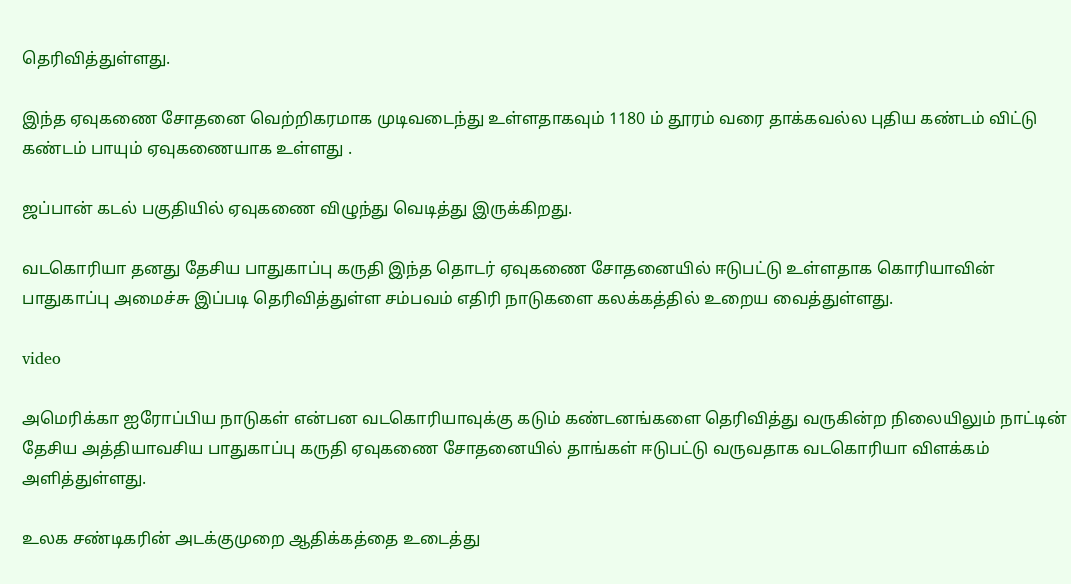தெரிவித்துள்ளது.

இந்த ஏவுகணை சோதனை வெற்றிகரமாக முடிவடைந்து உள்ளதாகவும் 1180 ம் தூரம் வரை தாக்கவல்ல புதிய கண்டம் விட்டு கண்டம் பாயும் ஏவுகணையாக உள்ளது .

ஜப்பான் கடல் பகுதியில் ஏவுகணை விழுந்து வெடித்து இருக்கிறது.

வடகொரியா தனது தேசிய பாதுகாப்பு கருதி இந்த தொடர் ஏவுகணை சோதனையில் ஈடுபட்டு உள்ளதாக கொரியாவின் பாதுகாப்பு அமைச்சு இப்படி தெரிவித்துள்ள சம்பவம் எதிரி நாடுகளை கலக்கத்தில் உறைய வைத்துள்ளது.

video

அமெரிக்கா ஐரோப்பிய நாடுகள் என்பன வடகொரியாவுக்கு கடும் கண்டனங்களை தெரிவித்து வருகின்ற நிலையிலும் நாட்டின் தேசிய அத்தியாவசிய பாதுகாப்பு கருதி ஏவுகணை சோதனையில் தாங்கள் ஈடுபட்டு வருவதாக வடகொரியா விளக்கம் அளித்துள்ளது.

உலக சண்டிகரின் அடக்குமுறை ஆதிக்கத்தை உடைத்து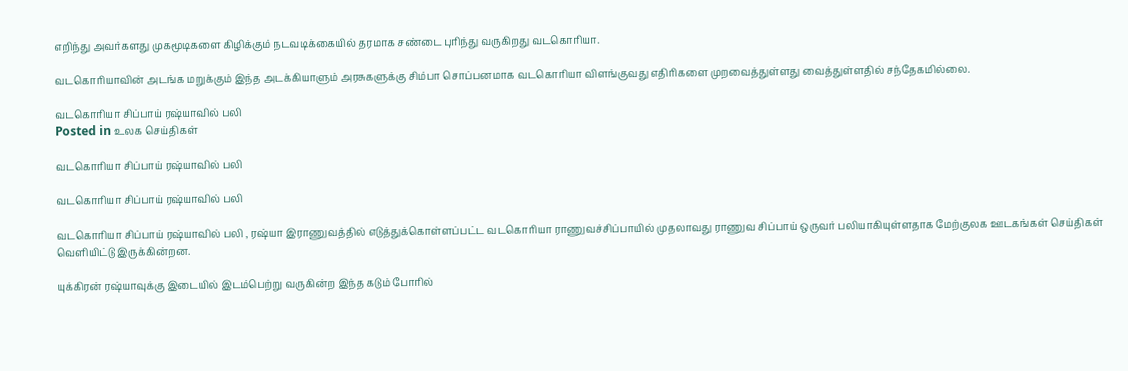எறிந்து அவர்களது முகமூடிகளை கிழிக்கும் நடவடிக்கையில் தரமாக சண்டை புரிந்து வருகிறது வடகொரியா.

வடகொரியாவின் அடங்க மறுக்கும் இந்த அடக்கியாளும் அரசுகளுக்கு சிம்பா சொப்பனமாக வடகொரியா விளங்குவது எதிரிகளை முறவைத்துள்ளது வைத்துள்ளதில் சந்தேகமில்லை.

வடகொரியா சிப்பாய் ரஷ்யாவில் பலி
Posted in உலக செய்திகள்

வடகொரியா சிப்பாய் ரஷ்யாவில் பலி

வடகொரியா சிப்பாய் ரஷ்யாவில் பலி

வடகொரியா சிப்பாய் ரஷ்யாவில் பலி , ரஷ்யா இராணுவத்தில் எடுத்துக்கொள்ளப்பட்ட வடகொரியா ராணுவச்சிப்பாயில் முதலாவது ராணுவ சிப்பாய் ஒருவர் பலியாகியுள்ளதாக மேற்குலக ஊடகங்கள் செய்திகள் வெளியிட்டு இருக்கின்றன.

யுக்கிரன் ரஷ்யாவுக்கு இடையில் இடம்பெற்று வருகின்ற இந்த கடும் போரில்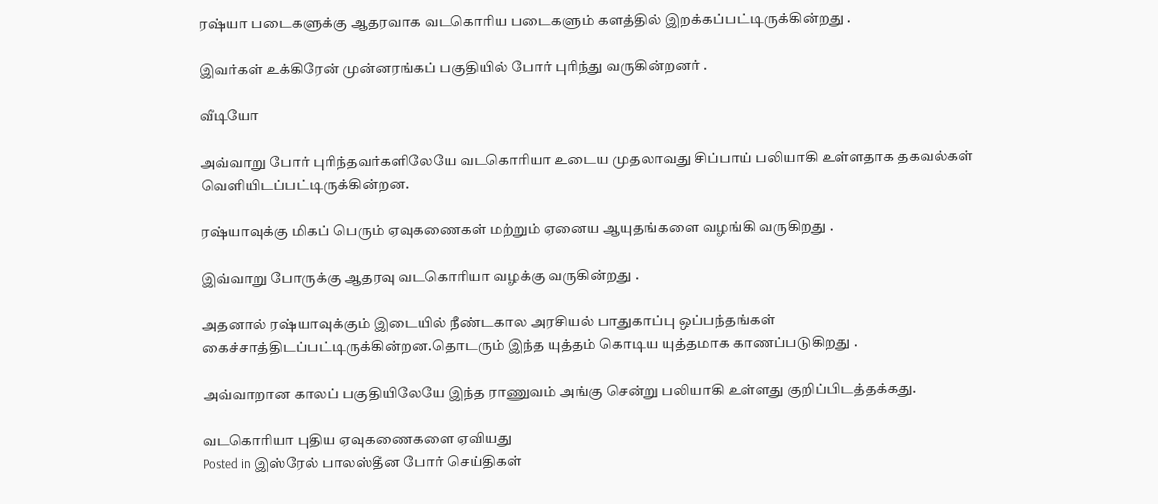ரஷ்யா படைகளுக்கு ஆதரவாக வடகொரிய படைகளும் களத்தில் இறக்கப்பட்டிருக்கின்றது .

இவர்கள் உக்கிரேன் முன்னரங்கப் பகுதியில் போர் புரிந்து வருகின்றனர் .

வீடியோ

அவ்வாறு போர் புரிந்தவர்களிலேயே வடகொரியா உடைய முதலாவது சிப்பாய் பலியாகி உள்ளதாக தகவல்கள் வெளியிடப்பட்டிருக்கின்றன.

ரஷ்யாவுக்கு மிகப் பெரும் ஏவுகணைகள் மற்றும் ஏனைய ஆயுதங்களை வழங்கி வருகிறது .

இவ்வாறு போருக்கு ஆதரவு வடகொரியா வழக்கு வருகின்றது .

அதனால் ரஷ்யாவுக்கும் இடையில் நீண்டகால அரசியல் பாதுகாப்பு ஒப்பந்தங்கள் கைச்சாத்திடப்பட்டிருக்கின்றன.தொடரும் இந்த யுத்தம் கொடிய யுத்தமாக காணப்படுகிறது .

அவ்வாறான காலப் பகுதியிலேயே இந்த ராணுவம் அங்கு சென்று பலியாகி உள்ளது குறிப்பிடத்தக்கது.

வடகொரியா புதிய ஏவுகணைகளை ஏவியது
Posted in இஸ்ரேல் பாலஸ்தீன போர் செய்திகள்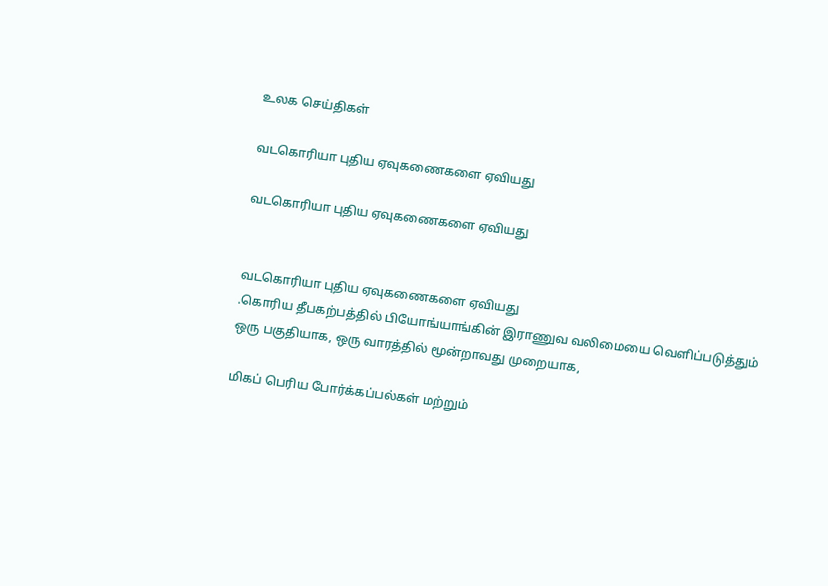உலக செய்திகள்

வடகொரியா புதிய ஏவுகணைகளை ஏவியது

வடகொரியா புதிய ஏவுகணைகளை ஏவியது


வடகொரியா புதிய ஏவுகணைகளை ஏவியது
.கொரிய தீபகற்பத்தில் பியோங்யாங்கின் இராணுவ வலிமையை வெளிப்படுத்தும் ஒரு பகுதியாக, ஒரு வாரத்தில் மூன்றாவது முறையாக,

மிகப் பெரிய போர்க்கப்பல்கள் மற்றும்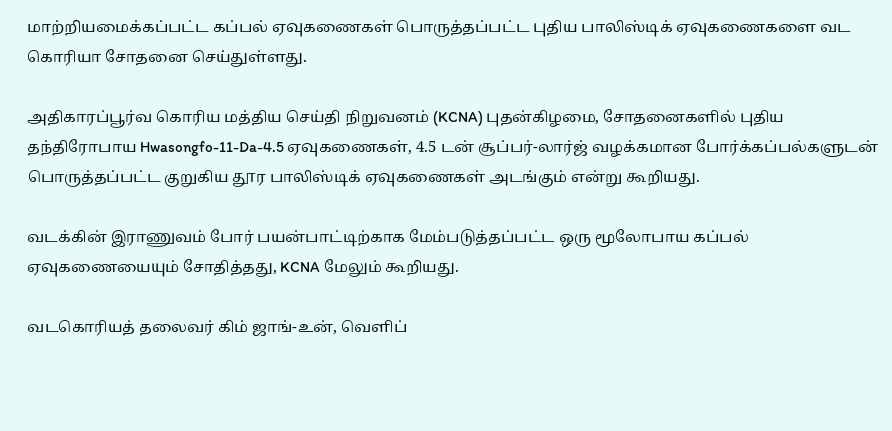மாற்றியமைக்கப்பட்ட கப்பல் ஏவுகணைகள் பொருத்தப்பட்ட புதிய பாலிஸ்டிக் ஏவுகணைகளை வட கொரியா சோதனை செய்துள்ளது.

அதிகாரப்பூர்வ கொரிய மத்திய செய்தி நிறுவனம் (KCNA) புதன்கிழமை, சோதனைகளில் புதிய தந்திரோபாய Hwasongfo-11-Da-4.5 ஏவுகணைகள், 4.5 டன் சூப்பர்-லார்ஜ் வழக்கமான போர்க்கப்பல்களுடன் பொருத்தப்பட்ட குறுகிய தூர பாலிஸ்டிக் ஏவுகணைகள் அடங்கும் என்று கூறியது.

வடக்கின் இராணுவம் போர் பயன்பாட்டிற்காக மேம்படுத்தப்பட்ட ஒரு மூலோபாய கப்பல் ஏவுகணையையும் சோதித்தது, KCNA மேலும் கூறியது.

வடகொரியத் தலைவர் கிம் ஜாங்-உன், வெளிப்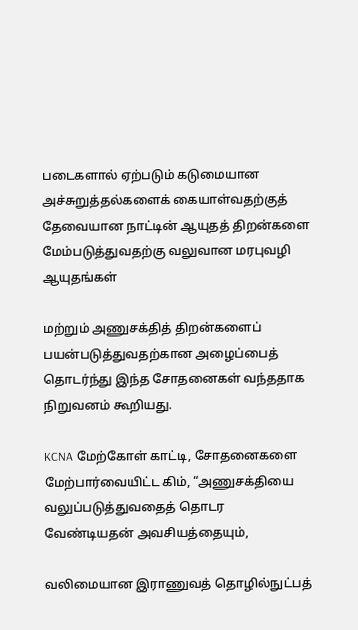படைகளால் ஏற்படும் கடுமையான அச்சுறுத்தல்களைக் கையாள்வதற்குத் தேவையான நாட்டின் ஆயுதத் திறன்களை மேம்படுத்துவதற்கு வலுவான மரபுவழி ஆயுதங்கள்

மற்றும் அணுசக்தித் திறன்களைப் பயன்படுத்துவதற்கான அழைப்பைத் தொடர்ந்து இந்த சோதனைகள் வந்ததாக நிறுவனம் கூறியது.

KCNA மேற்கோள் காட்டி, சோதனைகளை மேற்பார்வையிட்ட கிம், “அணுசக்தியை வலுப்படுத்துவதைத் தொடர வேண்டியதன் அவசியத்தையும்,

வலிமையான இராணுவத் தொழில்நுட்பத்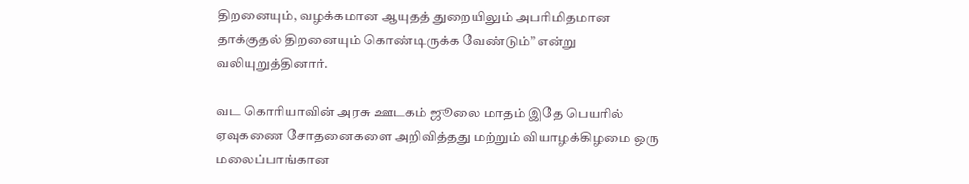திறனையும், வழக்கமான ஆயுதத் துறையிலும் அபரிமிதமான தாக்குதல் திறனையும் கொண்டிருக்க வேண்டும்” என்று வலியுறுத்தினார்.

வட கொரியாவின் அரசு ஊடகம் ஜூலை மாதம் இதே பெயரில் ஏவுகணை சோதனைகளை அறிவித்தது மற்றும் வியாழக்கிழமை ஒரு மலைப்பாங்கான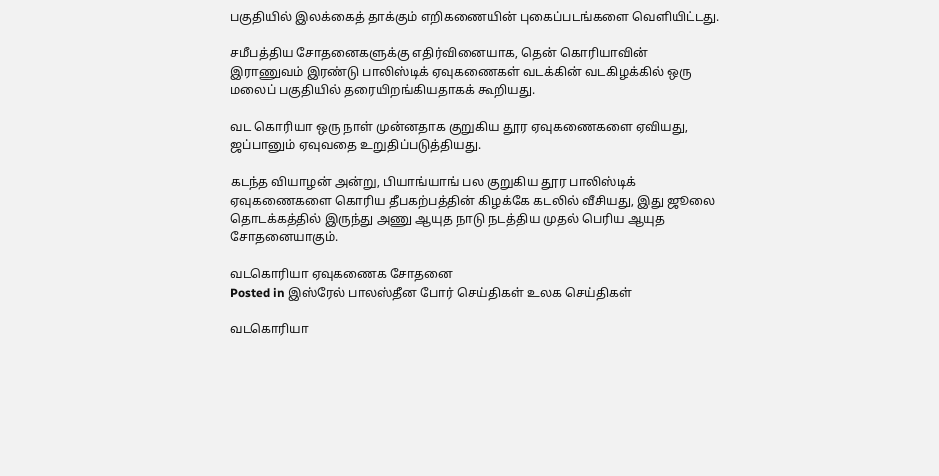பகுதியில் இலக்கைத் தாக்கும் எறிகணையின் புகைப்படங்களை வெளியிட்டது.

சமீபத்திய சோதனைகளுக்கு எதிர்வினையாக, தென் கொரியாவின் இராணுவம் இரண்டு பாலிஸ்டிக் ஏவுகணைகள் வடக்கின் வடகிழக்கில் ஒரு மலைப் பகுதியில் தரையிறங்கியதாகக் கூறியது.

வட கொரியா ஒரு நாள் முன்னதாக குறுகிய தூர ஏவுகணைகளை ஏவியது, ஜப்பானும் ஏவுவதை உறுதிப்படுத்தியது.

கடந்த வியாழன் அன்று, பியாங்யாங் பல குறுகிய தூர பாலிஸ்டிக் ஏவுகணைகளை கொரிய தீபகற்பத்தின் கிழக்கே கடலில் வீசியது, இது ஜூலை தொடக்கத்தில் இருந்து அணு ஆயுத நாடு நடத்திய முதல் பெரிய ஆயுத சோதனையாகும்.

வடகொரியா ஏவுகணைக சோதனை
Posted in இஸ்ரேல் பாலஸ்தீன போர் செய்திகள் உலக செய்திகள்

வடகொரியா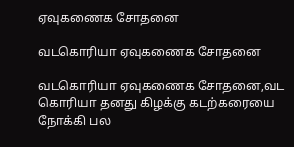ஏவுகணைக சோதனை

வடகொரியா ஏவுகணைக சோதனை

வடகொரியா ஏவுகணைக சோதனை,வட கொரியா தனது கிழக்கு கடற்கரையை நோக்கி பல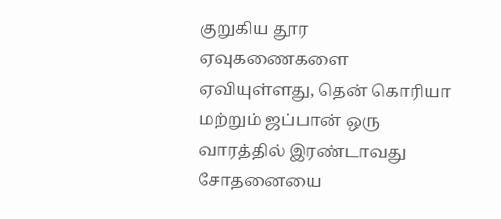குறுகிய தூர ஏவுகணைகளை ஏவியுள்ளது, தென் கொரியா மற்றும் ஜப்பான் ஒரு வாரத்தில் இரண்டாவது சோதனையை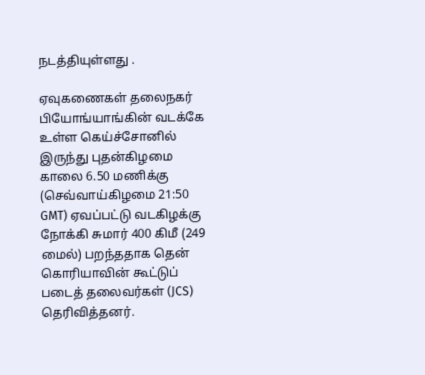நடத்தியுள்ளது .

ஏவுகணைகள் தலைநகர் பியோங்யாங்கின் வடக்கே உள்ள கெய்ச்சோனில் இருந்து புதன்கிழமை காலை 6.50 மணிக்கு (செவ்வாய்கிழமை 21:50 GMT) ஏவப்பட்டு வடகிழக்கு நோக்கி சுமார் 400 கிமீ (249 மைல்) பறந்ததாக தென் கொரியாவின் கூட்டுப் படைத் தலைவர்கள் (JCS) தெரிவித்தனர்.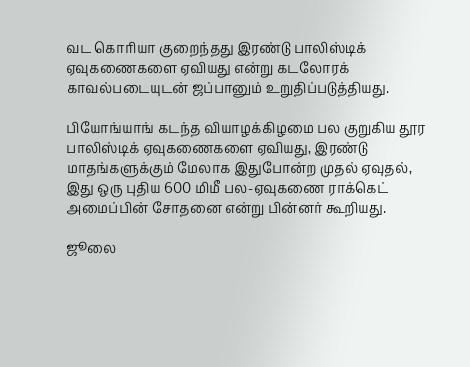வட கொரியா குறைந்தது இரண்டு பாலிஸ்டிக் ஏவுகணைகளை ஏவியது என்று கடலோரக் காவல்படையுடன் ஜப்பானும் உறுதிப்படுத்தியது.

பியோங்யாங் கடந்த வியாழக்கிழமை பல குறுகிய தூர பாலிஸ்டிக் ஏவுகணைகளை ஏவியது, இரண்டு மாதங்களுக்கும் மேலாக இதுபோன்ற முதல் ஏவுதல், இது ஒரு புதிய 600 மிமீ பல-ஏவுகணை ராக்கெட் அமைப்பின் சோதனை என்று பின்னர் கூறியது.

ஜூலை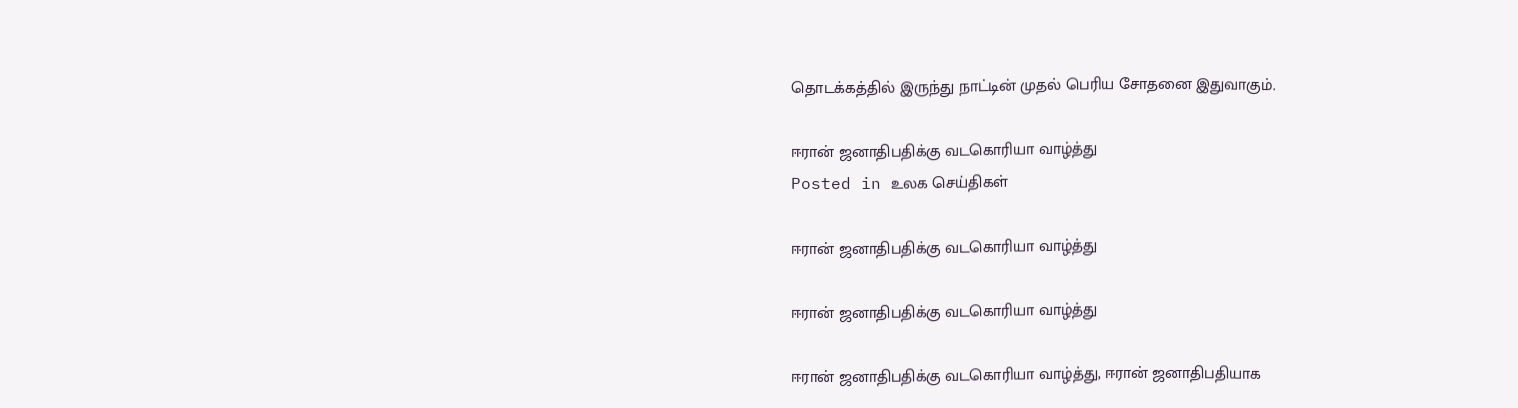தொடக்கத்தில் இருந்து நாட்டின் முதல் பெரிய சோதனை இதுவாகும்.

ஈரான் ஜனாதிபதிக்கு வடகொரியா வாழ்த்து
Posted in உலக செய்திகள்

ஈரான் ஜனாதிபதிக்கு வடகொரியா வாழ்த்து

ஈரான் ஜனாதிபதிக்கு வடகொரியா வாழ்த்து

ஈரான் ஜனாதிபதிக்கு வடகொரியா வாழ்த்து, ஈரான் ஜனாதிபதியாக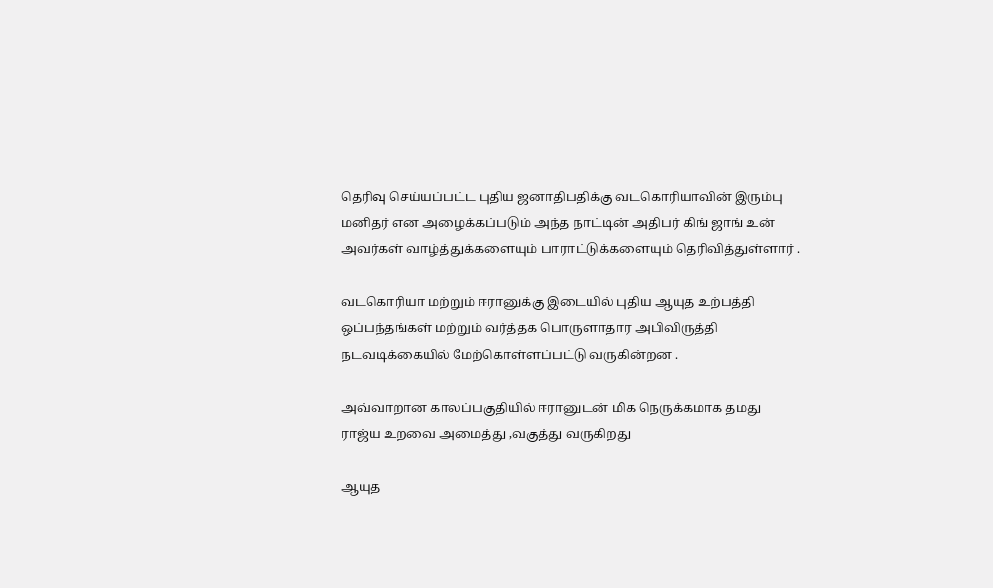தெரிவு செய்யப்பட்ட புதிய ஜனாதிபதிக்கு வடகொரியாவின் இரும்பு மனிதர் என அழைக்கப்படும் அந்த நாட்டின் அதிபர் கிங் ஜாங் உன் அவர்கள் வாழ்த்துக்களையும் பாராட்டுக்களையும் தெரிவித்துள்ளார் .

வடகொரியா மற்றும் ஈரானுக்கு இடையில் புதிய ஆயுத உற்பத்தி ஒப்பந்தங்கள் மற்றும் வர்த்தக பொருளாதார அபிவிருத்தி நடவடிக்கையில் மேற்கொள்ளப்பட்டு வருகின்றன .

அவ்வாறான காலப்பகுதியில் ஈரானுடன் மிக நெருக்கமாக தமது ராஜ்ய உறவை அமைத்து ,வகுத்து வருகிறது

ஆயுத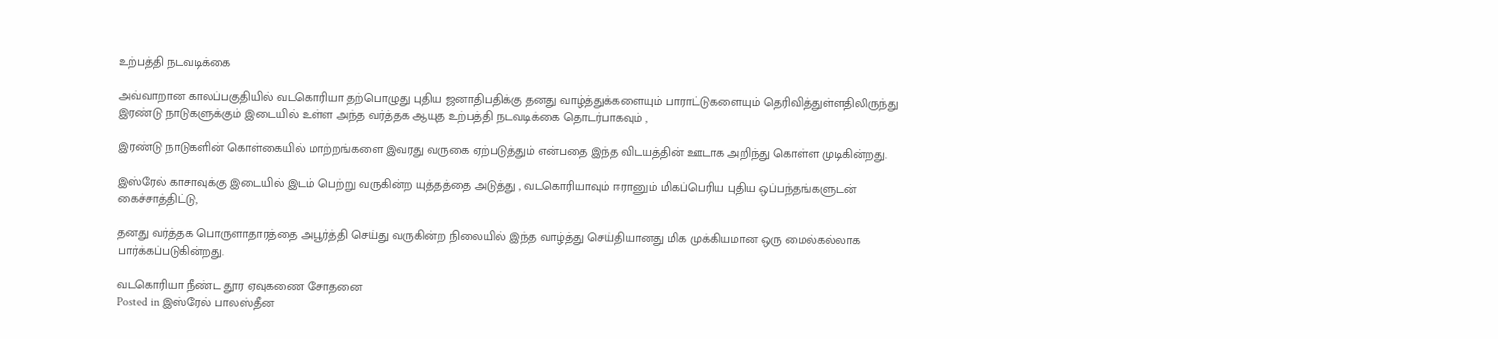உற்பத்தி நடவடிக்கை

அவ்வாறான காலப்பகுதியில் வடகொரியா தற்பொழுது புதிய ஜனாதிபதிக்கு தனது வாழ்த்துக்களையும் பாராட்டுகளையும் தெரிவித்துள்ளதிலிருந்து இரண்டு நாடுகளுக்கும் இடையில் உள்ள அந்த வர்த்தக ஆயுத உற்பத்தி நடவடிக்கை தொடர்பாகவும் ,

இரண்டு நாடுகளின் கொள்கையில் மாற்றங்களை இவரது வருகை ஏற்படுத்தும் என்பதை இந்த விடயத்தின் ஊடாக அறிந்து கொள்ள முடிகின்றது.

இஸ்ரேல் காசாவுக்கு இடையில் இடம் பெற்று வருகின்ற யுத்தத்தை அடுத்து , வடகொரியாவும் ஈரானும் மிகப்பெரிய புதிய ஒப்பந்தங்களுடன் கைச்சாத்திட்டு,

தனது வர்த்தக பொருளாதாரத்தை அபூர்த்தி செய்து வருகின்ற நிலையில் இந்த வாழ்த்து செய்தியானது மிக முக்கியமான ஒரு மைல்கல்லாக பார்க்கப்படுகின்றது.

வடகொரியா நீண்ட தூர ஏவுகணை சோதனை
Posted in இஸ்ரேல் பாலஸ்தீன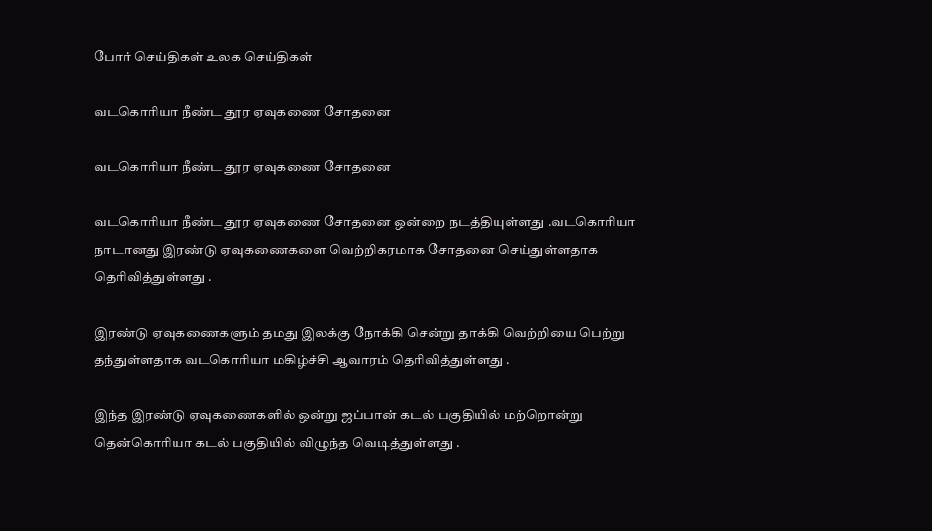போர் செய்திகள் உலக செய்திகள்

வடகொரியா நீண்ட தூர ஏவுகணை சோதனை

வடகொரியா நீண்ட தூர ஏவுகணை சோதனை

வடகொரியா நீண்ட தூர ஏவுகணை சோதனை ஒன்றை நடத்தியுள்ளது .வடகொரியா நாடானது இரண்டு ஏவுகணைகளை வெற்றிகரமாக சோதனை செய்துள்ளதாக தெரிவித்துள்ளது .

இரண்டு ஏவுகணைகளும் தமது இலக்கு நோக்கி சென்று தாக்கி வெற்றியை பெற்று தந்துள்ளதாக வடகொரியா மகிழ்ச்சி ஆவாரம் தெரிவித்துள்ளது .

இந்த இரண்டு ஏவுகணைகளில் ஒன்று ஜப்பான் கடல் பகுதியில் மற்றொன்று தென்கொரியா கடல் பகுதியில் விழுந்த வெடித்துள்ளது .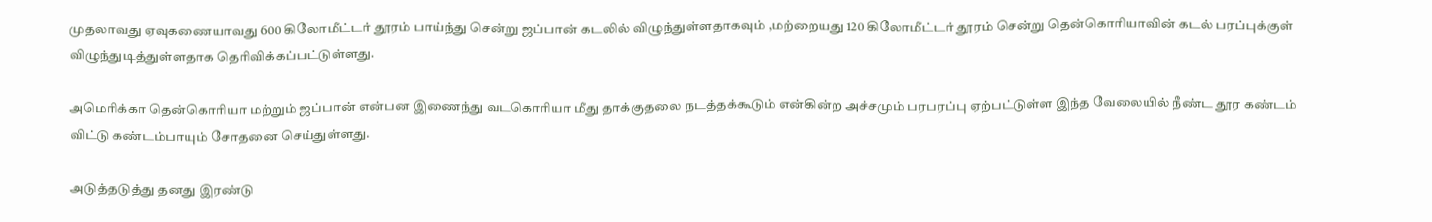முதலாவது ஏவுகணையாவது 600 கிலோமீட்டர் தூரம் பாய்ந்து சென்று ஜப்பான் கடலில் விழுந்துள்ளதாகவும் ,மற்றையது 120 கிலோமீட்டர் தூரம் சென்று தென்கொரியாவின் கடல் பரப்புக்குள் விழுந்துடித்துள்ளதாக தெரிவிக்கப்பட்டுள்ளது.

அமெரிக்கா தென்கொரியா மற்றும் ஜப்பான் என்பன இணைந்து வடகொரியா மீது தாக்குதலை நடத்தக்கூடும் என்கின்ற அச்சமும் பரபரப்பு ஏற்பட்டுள்ள இந்த வேலையில் நீண்ட தூர கண்டம் விட்டு கண்டம்பாயும் சோதனை செய்துள்ளது.

அடுத்தடுத்து தனது இரண்டு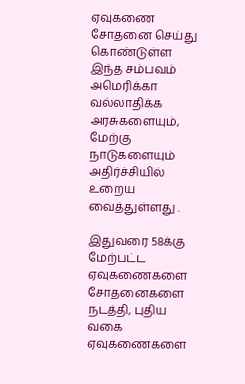ஏவுகணை சோதனை செய்து கொண்டுள்ள இந்த சம்பவம் அமெரிக்கா வல்லாதிக்க அரசுகளையும், மேற்கு நாடுகளையும் அதிர்ச்சியில் உறைய வைத்துள்ளது .

இதுவரை 58க்கு மேற்பட்ட ஏவுகணைகளை சோதனைகளை நடத்தி, புதிய வகை ஏவுகணைகளை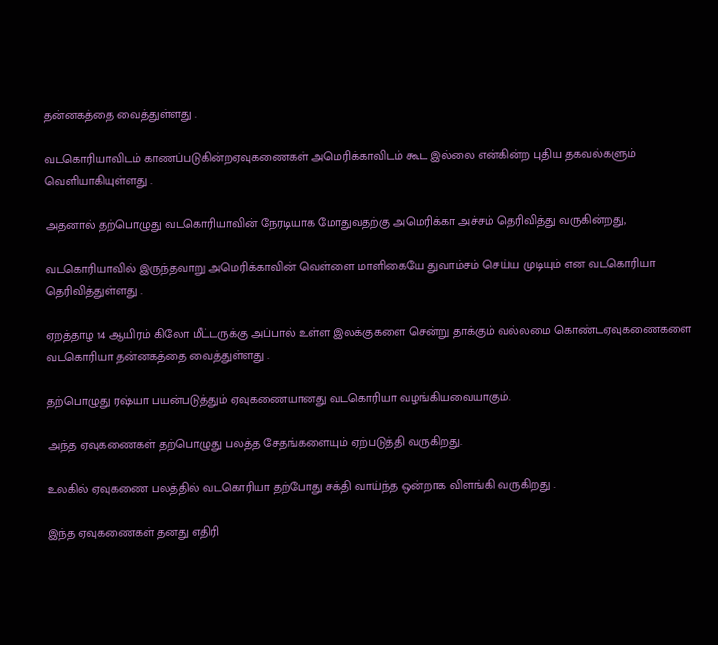தன்னகத்தை வைத்துள்ளது .

வடகொரியாவிடம் காணப்படுகின்றஏவுகணைகள் அமெரிக்காவிடம் கூட இல்லை என்கின்ற புதிய தகவல்களும் வெளியாகியுள்ளது .

அதனால் தற்பொழுது வடகொரியாவின் நேரடியாக மோதுவதற்கு அமெரிக்கா அச்சம் தெரிவித்து வருகின்றது,

வடகொரியாவில் இருந்தவாறு அமெரிக்காவின் வெள்ளை மாளிகையே துவாம்சம் செய்ய முடியும் என வடகொரியா தெரிவித்துள்ளது .

ஏறத்தாழ 14 ஆயிரம் கிலோ மீட்டருக்கு அப்பால் உள்ள இலக்குகளை சென்று தாக்கும் வல்லமை கொண்டஏவுகணைகளை வடகொரியா தன்னகத்தை வைத்துள்ளது .

தற்பொழுது ரஷ்யா பயன்படுத்தும் ஏவுகணையானது வடகொரியா வழங்கியவையாகும்.

அந்த ஏவுகணைகள் தற்பொழுது பலத்த சேதங்களையும் ஏற்படுத்தி வருகிறது.

உலகில் ஏவுகணை பலத்தில் வடகொரியா தற்போது சக்தி வாய்ந்த ஒன்றாக விளங்கி வருகிறது .

இந்த ஏவுகணைகள் தனது எதிரி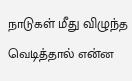நாடுகள் மீது விழுந்த வெடித்தால் என்ன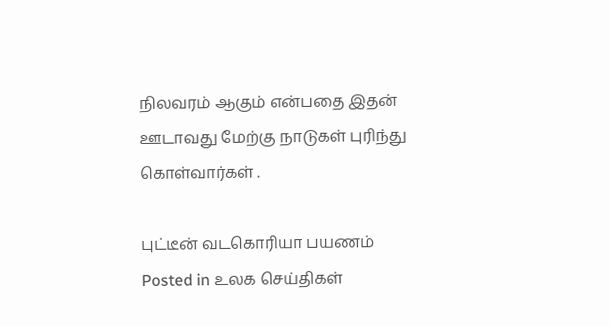நிலவரம் ஆகும் என்பதை இதன் ஊடாவது மேற்கு நாடுகள் புரிந்து கொள்வார்கள் .

புட்டீன் வடகொரியா பயணம்
Posted in உலக செய்திகள்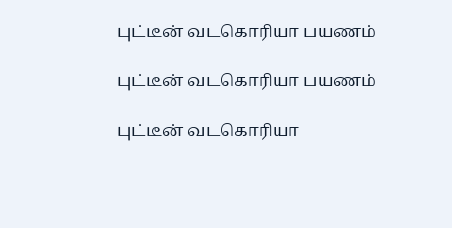புட்டீன் வடகொரியா பயணம்

புட்டீன் வடகொரியா பயணம்

புட்டீன் வடகொரியா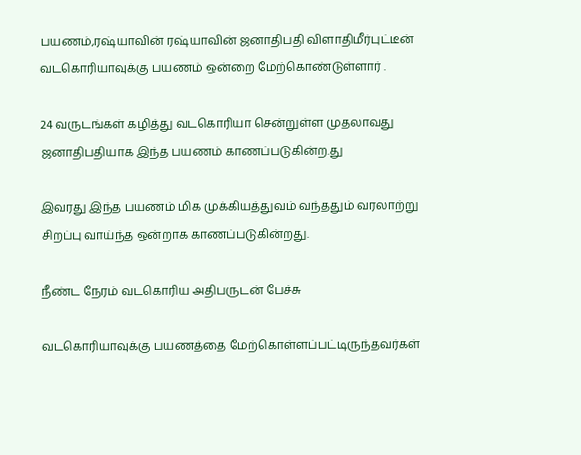பயணம்,ரஷ்யாவின் ரஷ்யாவின் ஜனாதிபதி விளாதிமீர்புட்டீன் வடகொரியாவுக்கு பயணம் ஒன்றை மேற்கொண்டுள்ளார் .

24 வருடங்கள் கழித்து வடகொரியா சென்றுள்ள முதலாவது ஜனாதிபதியாக இந்த பயணம் காணப்படுகின்ற.து

இவரது இந்த பயணம் மிக முக்கியத்துவம் வந்ததும் வரலாற்று சிறப்பு வாய்ந்த ஒன்றாக காணப்படுகின்றது.

நீண்ட நேரம் வடகொரிய அதிபருடன் பேச்சு

வடகொரியாவுக்கு பயணத்தை மேற்கொள்ளப்பட்டிருந்தவர்கள்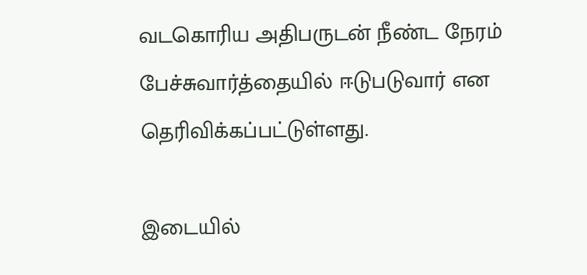வடகொரிய அதிபருடன் நீண்ட நேரம் பேச்சுவார்த்தையில் ஈடுபடுவார் என தெரிவிக்கப்பட்டுள்ளது.

இடையில்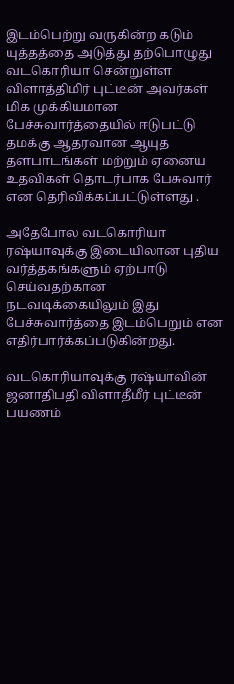இடம்பெற்று வருகின்ற கடும் யுத்தத்தை அடுத்து தற்பொழுது வடகொரியா சென்றுள்ள விளாத்திமிர் புட்டீன் அவர்கள் மிக முக்கியமான பேச்சுவார்த்தையில் ஈடுபட்டு தமக்கு ஆதரவான ஆயுத தளபாடங்கள் மற்றும் ஏனைய உதவிகள் தொடர்பாக பேசுவார் என தெரிவிக்கப்பட்டுள்ளது .

அதேபோல வடகொரியா ரஷ்யாவுக்கு இடையிலான புதிய வர்த்தகங்களும் ஏற்பாடு செய்வதற்கான நடவடிக்கையிலும் இது பேச்சுவார்த்தை இடம்பெறும் என எதிர்பார்க்கப்படுகின்றது.

வடகொரியாவுக்கு ரஷ்யாவின் ஜனாதிபதி விளாதீமீர் புட்டீன் பயணம்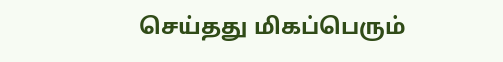செய்தது மிகப்பெரும்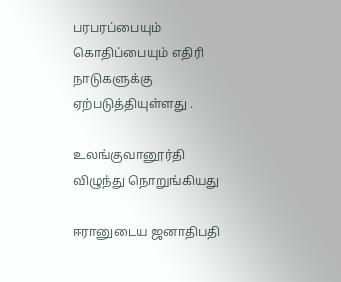பரபரப்பையும் கொதிப்பையும் எதிரி நாடுகளுக்கு ஏற்படுத்தியுள்ளது .

உலங்குவானூர்தி விழுந்து நொறுங்கியது

ஈரானுடைய ஜனாதிபதி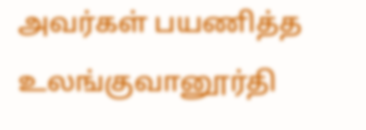அவர்கள் பயணித்த உலங்குவானூர்தி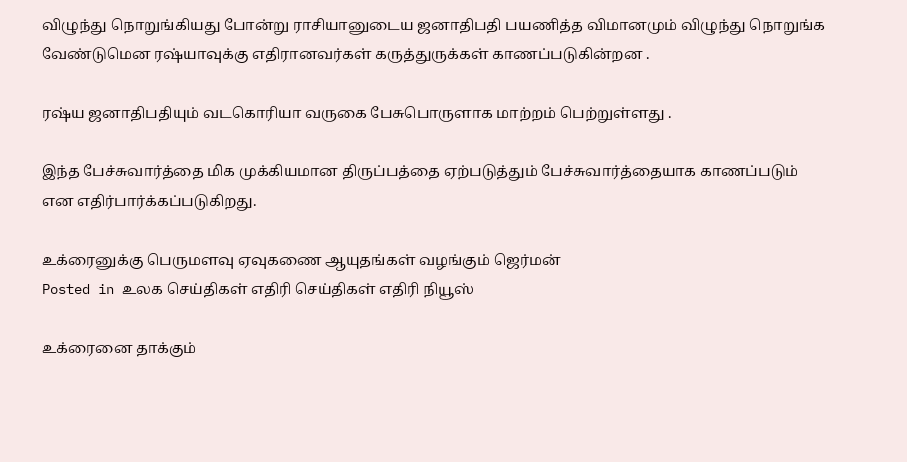விழுந்து நொறுங்கியது போன்று ராசியானுடைய ஜனாதிபதி பயணித்த விமானமும் விழுந்து நொறுங்க வேண்டுமென ரஷ்யாவுக்கு எதிரானவர்கள் கருத்துருக்கள் காணப்படுகின்றன .

ரஷ்ய ஜனாதிபதியும் வடகொரியா வருகை பேசுபொருளாக மாற்றம் பெற்றுள்ளது .

இந்த பேச்சுவார்த்தை மிக முக்கியமான திருப்பத்தை ஏற்படுத்தும் பேச்சுவார்த்தையாக காணப்படும் என எதிர்பார்க்கப்படுகிறது.

உக்ரைனுக்கு பெருமளவு ஏவுகணை ஆயுதங்கள் வழங்கும் ஜெர்மன்
Posted in உலக செய்திகள் எதிரி செய்திகள் எதிரி நியூஸ்

உக்ரைனை தாக்கும்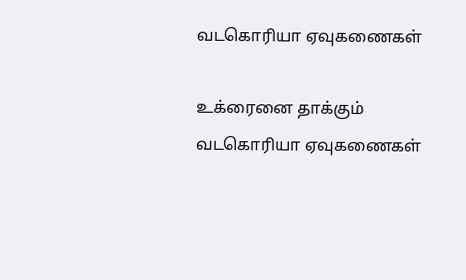வடகொரியா ஏவுகணைகள்

உக்ரைனை தாக்கும் வடகொரியா ஏவுகணைகள்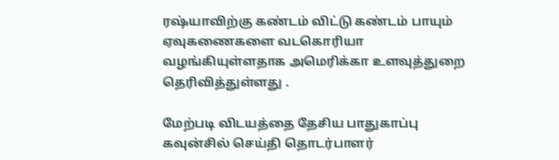ரஷ்யாவிற்கு கண்டம் விட்டு கண்டம் பாயும் ஏவுகணைகளை வடகொரியா வழங்கியுள்ளதாக அமெரிக்கா உளவுத்துறை தெரிவித்துள்ளது .

மேற்படி விடயத்தை தேசிய பாதுகாப்பு கவுன்சில் செய்தி தொடர்பாளர்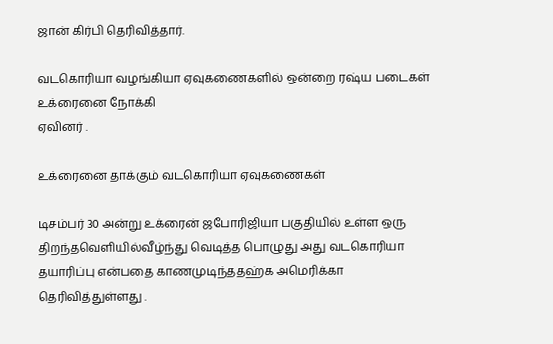ஜான் கிர்பி தெரிவித்தார்.

வடகொரியா வழங்கியா ஏவுகணைகளில் ஒன்றை ரஷ்ய படைகள் உக்ரைனை நோக்கி
ஏவினர் .

உக்ரைனை தாக்கும் வடகொரியா ஏவுகணைகள்

டிசம்பர் 30 அன்று உக்ரைன் ஜபோரிஜியா பகுதியில் உள்ள ஒரு திறந்தவெளியில்வீழ்ந்து வெடித்த பொழுது அது வடகொரியா தயாரிப்பு என்பதை காணமுடிந்ததஹ்க அமெரிக்கா தெரிவித்துள்ளது .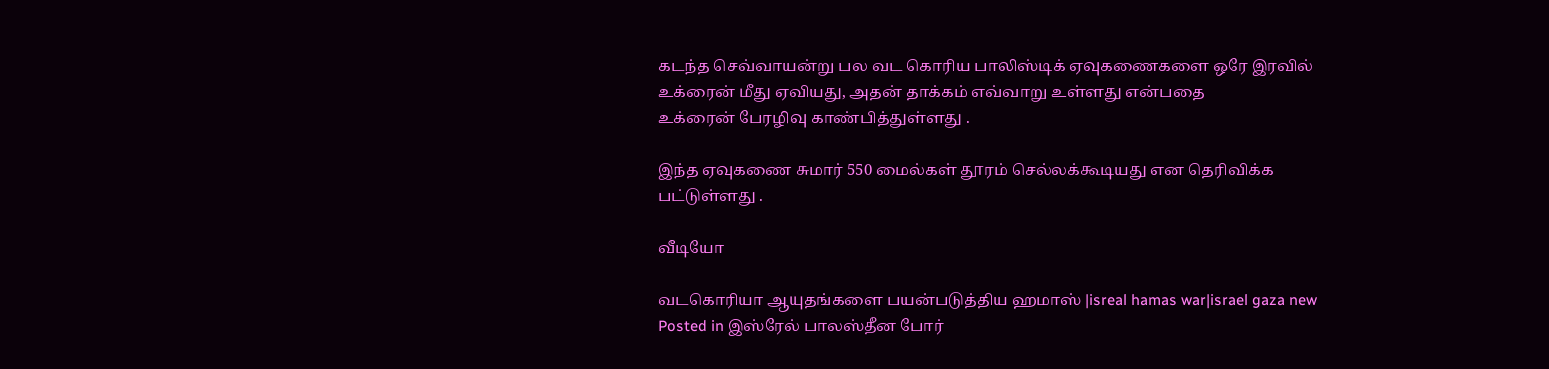கடந்த செவ்வாயன்று பல வட கொரிய பாலிஸ்டிக் ஏவுகணைகளை ஒரே இரவில் உக்ரைன் மீது ஏவியது, அதன் தாக்கம் எவ்வாறு உள்ளது என்பதை
உக்ரைன் பேரழிவு காண்பித்துள்ளது .

இந்த ஏவுகணை சுமார் 550 மைல்கள் தூரம் செல்லக்கூடியது என தெரிவிக்க பட்டுள்ளது .

வீடியோ

வடகொரியா ஆயுதங்களை பயன்படுத்திய ஹமாஸ் |isreal hamas war|israel gaza new
Posted in இஸ்ரேல் பாலஸ்தீன போர்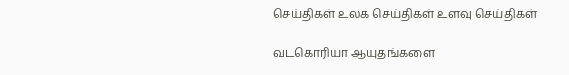செய்திகள் உலக செய்திகள் உளவு செய்திகள்

வடகொரியா ஆயுதங்களை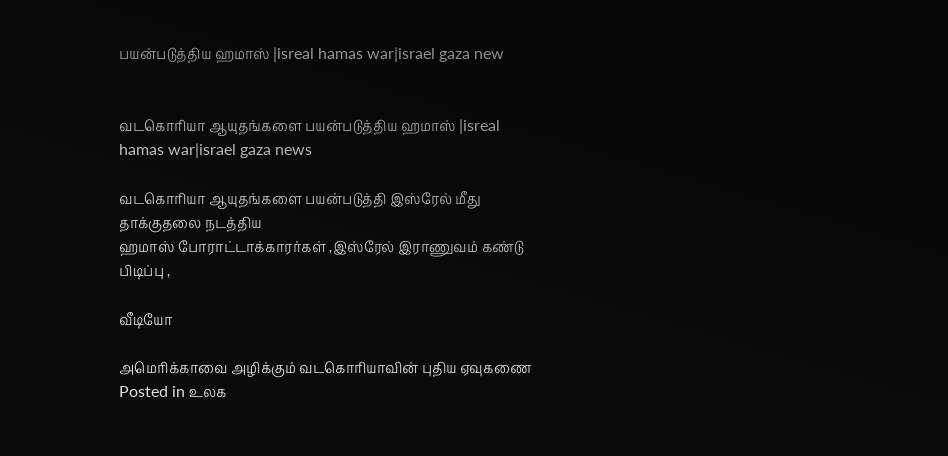பயன்படுத்திய ஹமாஸ் |isreal hamas war|israel gaza new


வடகொரியா ஆயுதங்களை பயன்படுத்திய ஹமாஸ் |isreal hamas war|israel gaza news

வடகொரியா ஆயுதங்களை பயன்படுத்தி இஸ்ரேல் மீது தாக்குதலை நடத்திய
ஹமாஸ் போராட்டாக்காரர்கள் ,இஸ்ரேல் இராணுவம் கண்டு பிடிப்பு ,

வீடியோ

அமெரிக்காவை அழிக்கும் வடகொரியாவின் புதிய ஏவுகணை
Posted in உலக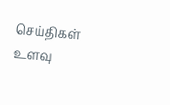செய்திகள் உளவு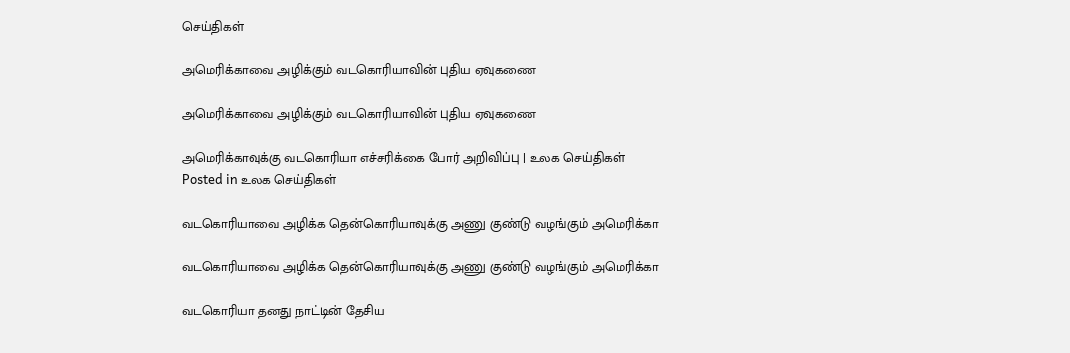செய்திகள்

அமெரிக்காவை அழிக்கும் வடகொரியாவின் புதிய ஏவுகணை

அமெரிக்காவை அழிக்கும் வடகொரியாவின் புதிய ஏவுகணை

அமெரிக்காவுக்கு வடகொரியா எச்சரிக்கை போர் அறிவிப்பு | உலக செய்திகள்
Posted in உலக செய்திகள்

வடகொரியாவை அழிக்க தென்கொரியாவுக்கு அணு குண்டு வழங்கும் அமெரிக்கா

வடகொரியாவை அழிக்க தென்கொரியாவுக்கு அணு குண்டு வழங்கும் அமெரிக்கா

வடகொரியா தனது நாட்டின் தேசிய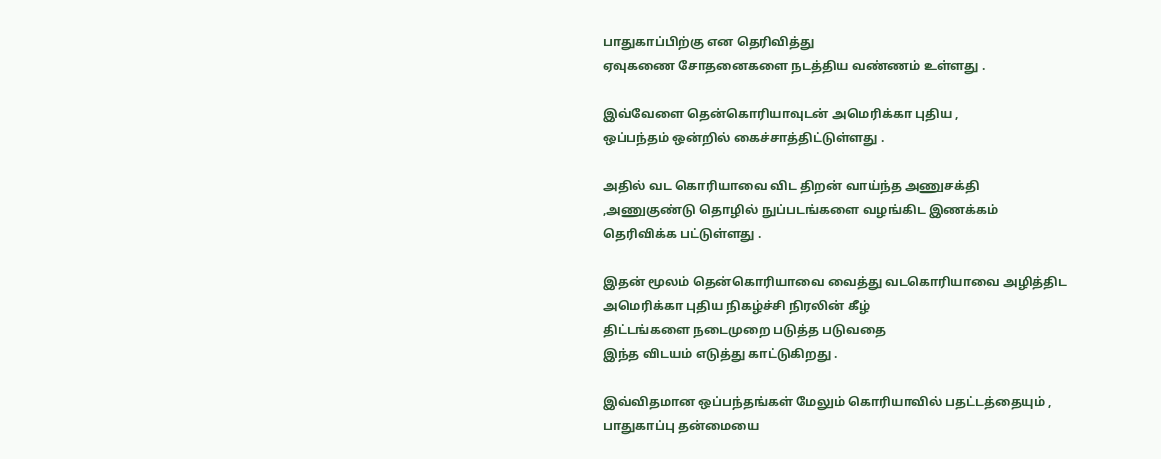பாதுகாப்பிற்கு என தெரிவித்து
ஏவுகணை சோதனைகளை நடத்திய வண்ணம் உள்ளது .

இவ்வேளை தென்கொரியாவுடன் அமெரிக்கா புதிய ,
ஒப்பந்தம் ஒன்றில் கைச்சாத்திட்டுள்ளது .

அதில் வட கொரியாவை விட திறன் வாய்ந்த அணுசக்தி
,அணுகுண்டு தொழில் நுப்படங்களை வழங்கிட இணக்கம்
தெரிவிக்க பட்டுள்ளது .

இதன் மூலம் தென்கொரியாவை வைத்து வடகொரியாவை அழித்திட
அமெரிக்கா புதிய நிகழ்ச்சி நிரலின் கீழ்
திட்டங்களை நடைமுறை படுத்த படுவதை
இந்த விடயம் எடுத்து காட்டுகிறது .

இவ்விதமான ஒப்பந்தங்கள் மேலும் கொரியாவில் பதட்டத்தையும் ,
பாதுகாப்பு தன்மையை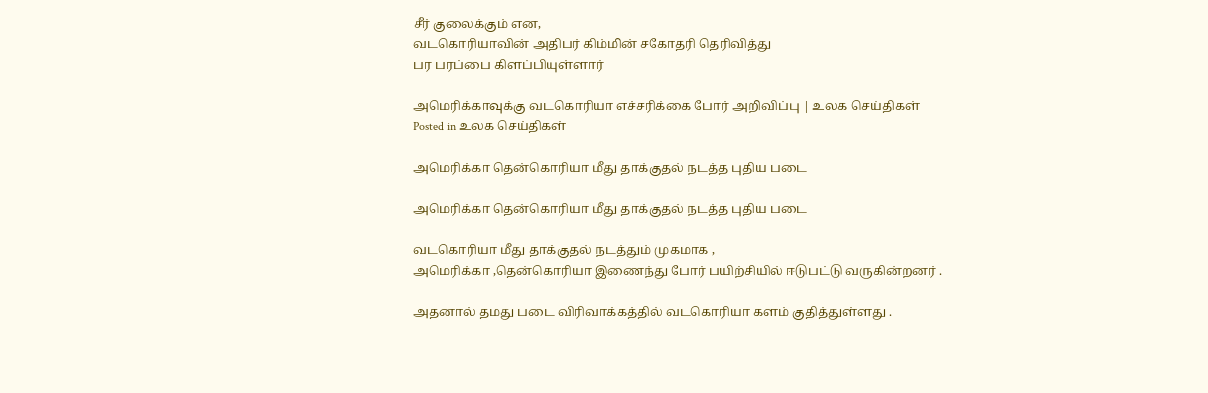சீர் குலைக்கும் என,
வடகொரியாவின் அதிபர் கிம்மின் சகோதரி தெரிவித்து
பர பரப்பை கிளப்பியுள்ளார்

அமெரிக்காவுக்கு வடகொரியா எச்சரிக்கை போர் அறிவிப்பு | உலக செய்திகள்
Posted in உலக செய்திகள்

அமெரிக்கா தென்கொரியா மீது தாக்குதல் நடத்த புதிய படை

அமெரிக்கா தென்கொரியா மீது தாக்குதல் நடத்த புதிய படை

வடகொரியா மீது தாக்குதல் நடத்தும் முகமாக ,
அமெரிக்கா ,தென்கொரியா இணைந்து போர் பயிற்சியில் ஈடுபட்டு வருகின்றனர் .

அதனால் தமது படை விரிவாக்கத்தில் வடகொரியா களம் குதித்துள்ளது .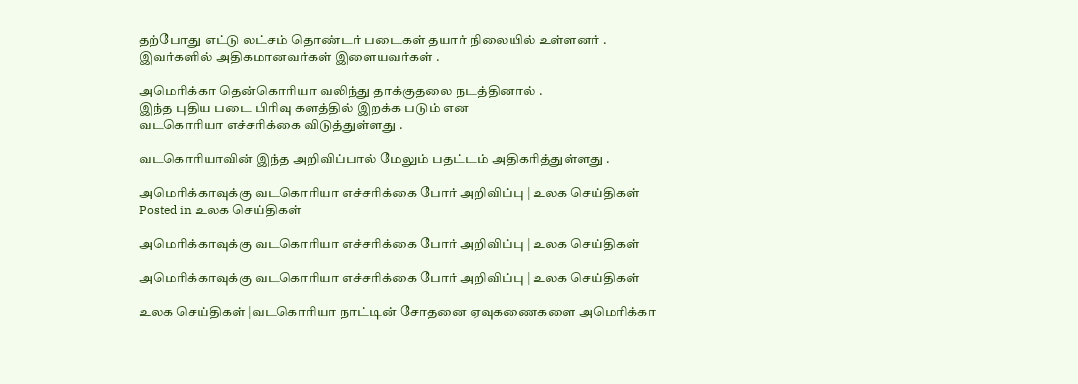தற்போது எட்டு லட்சம் தொண்டர் படைகள் தயார் நிலையில் உள்ளனர் .
இவர்களில் அதிகமானவர்கள் இளையவர்கள் .

அமெரிக்கா தென்கொரியா வலிந்து தாக்குதலை நடத்தினால் .
இந்த புதிய படை பிரிவு களத்தில் இறக்க படும் என
வடகொரியா எச்சரிக்கை விடுத்துள்ளது .

வடகொரியாவின் இந்த அறிவிப்பால் மேலும் பதட்டம் அதிகரித்துள்ளது .

அமெரிக்காவுக்கு வடகொரியா எச்சரிக்கை போர் அறிவிப்பு | உலக செய்திகள்
Posted in உலக செய்திகள்

அமெரிக்காவுக்கு வடகொரியா எச்சரிக்கை போர் அறிவிப்பு | உலக செய்திகள்

அமெரிக்காவுக்கு வடகொரியா எச்சரிக்கை போர் அறிவிப்பு | உலக செய்திகள்

உலக செய்திகள் |வடகொரியா நாட்டின் சோதனை ஏவுகணைகளை அமெரிக்கா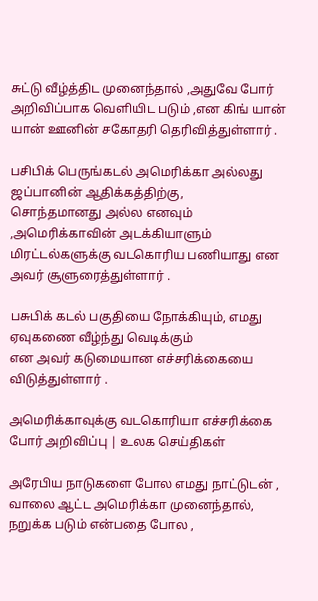சுட்டு வீழ்த்திட முனைந்தால் ,அதுவே போர் அறிவிப்பாக வெளியிட படும் ,என கிங் யான் யான் ஊனின் சகோதரி தெரிவித்துள்ளார் .

பசிபிக் பெருங்கடல் அமெரிக்கா அல்லது ஜப்பானின் ஆதிக்கத்திற்கு,
சொந்தமானது அல்ல எனவும் ,அமெரிக்காவின் அடக்கியாளும் மிரட்டல்களுக்கு வடகொரிய பணியாது என அவர் சூளுரைத்துள்ளார் .

பசுபிக் கடல் பகுதியை நோக்கியும், எமது ஏவுகணை வீழ்ந்து வெடிக்கும்
என அவர் கடுமையான எச்சரிக்கையை விடுத்துள்ளார் .

அமெரிக்காவுக்கு வடகொரியா எச்சரிக்கை போர் அறிவிப்பு | உலக செய்திகள்

அரேபிய நாடுகளை போல எமது நாட்டுடன் ,
வாலை ஆட்ட அமெரிக்கா முனைந்தால், நறுக்க படும் என்பதை போல ,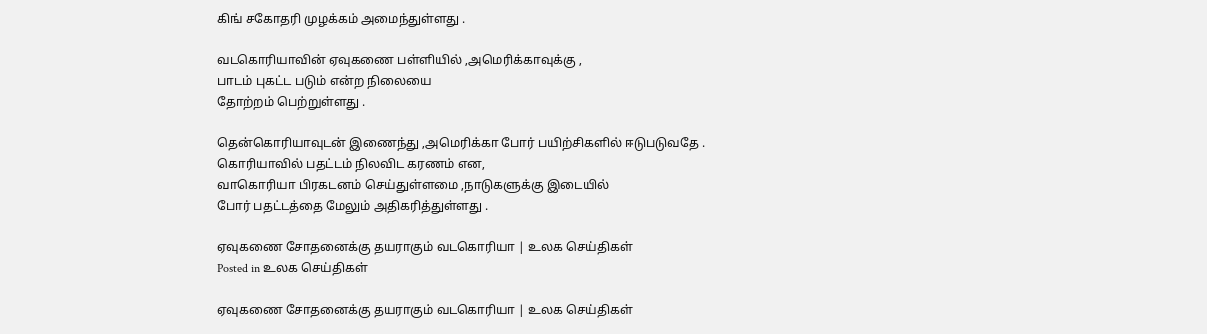கிங் சகோதரி முழக்கம் அமைந்துள்ளது .

வடகொரியாவின் ஏவுகணை பள்ளியில் ,அமெரிக்காவுக்கு ,
பாடம் புகட்ட படும் என்ற நிலையை
தோற்றம் பெற்றுள்ளது .

தென்கொரியாவுடன் இணைந்து ,அமெரிக்கா போர் பயிற்சிகளில் ஈடுபடுவதே .
கொரியாவில் பதட்டம் நிலவிட கரணம் என,
வாகொரியா பிரகடனம் செய்துள்ளமை ,நாடுகளுக்கு இடையில்
போர் பதட்டத்தை மேலும் அதிகரித்துள்ளது .

ஏவுகணை சோதனைக்கு தயராகும் வடகொரியா | உலக செய்திகள்
Posted in உலக செய்திகள்

ஏவுகணை சோதனைக்கு தயராகும் வடகொரியா | உலக செய்திகள்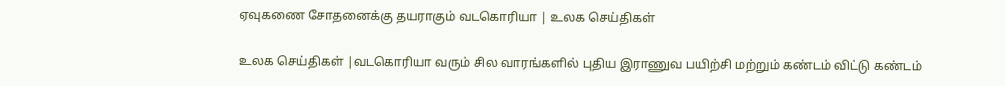ஏவுகணை சோதனைக்கு தயராகும் வடகொரியா | உலக செய்திகள்

உலக செய்திகள் |வடகொரியா வரும் சில வாரங்களில் புதிய இராணுவ பயிற்சி மற்றும் கண்டம் விட்டு கண்டம்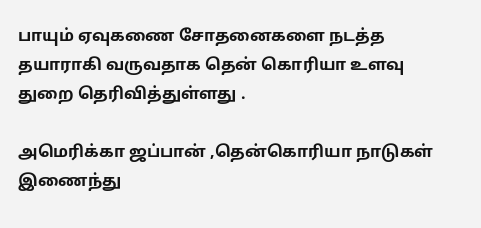பாயும் ஏவுகணை சோதனைகளை நடத்த தயாராகி வருவதாக தென் கொரியா உளவு துறை தெரிவித்துள்ளது .

அமெரிக்கா ஜப்பான் ,தென்கொரியா நாடுகள் இணைந்து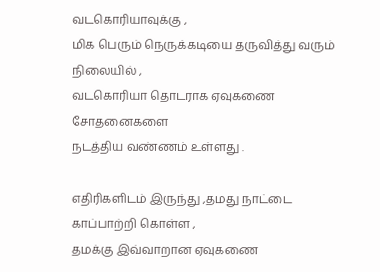வடகொரியாவுக்கு ,
மிக பெரும் நெருக்கடியை தருவித்து வரும் நிலையில் ,
வடகொரியா தொடராக ஏவுகணை சோதனைகளை
நடத்திய வண்ணம் உள்ளது .

எதிரிகளிடம் இருந்து ,தமது நாட்டை காப்பாற்றி கொள்ள ,
தமக்கு இவ்வாறான ஏவுகணை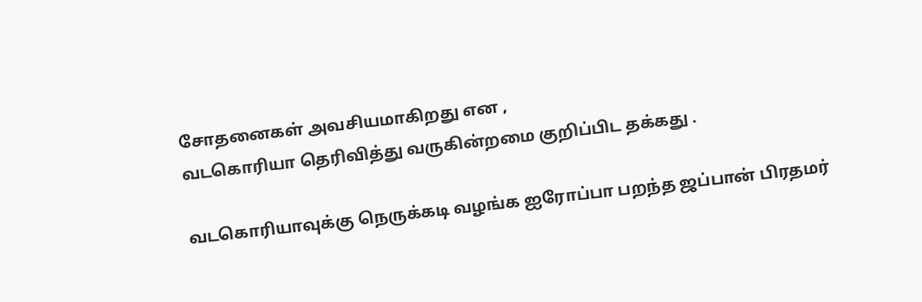சோதனைகள் அவசியமாகிறது என ,
வடகொரியா தெரிவித்து வருகின்றமை குறிப்பிட தக்கது .

வடகொரியாவுக்கு நெருக்கடி வழங்க ஐரோப்பா பறந்த ஜப்பான் பிரதமர்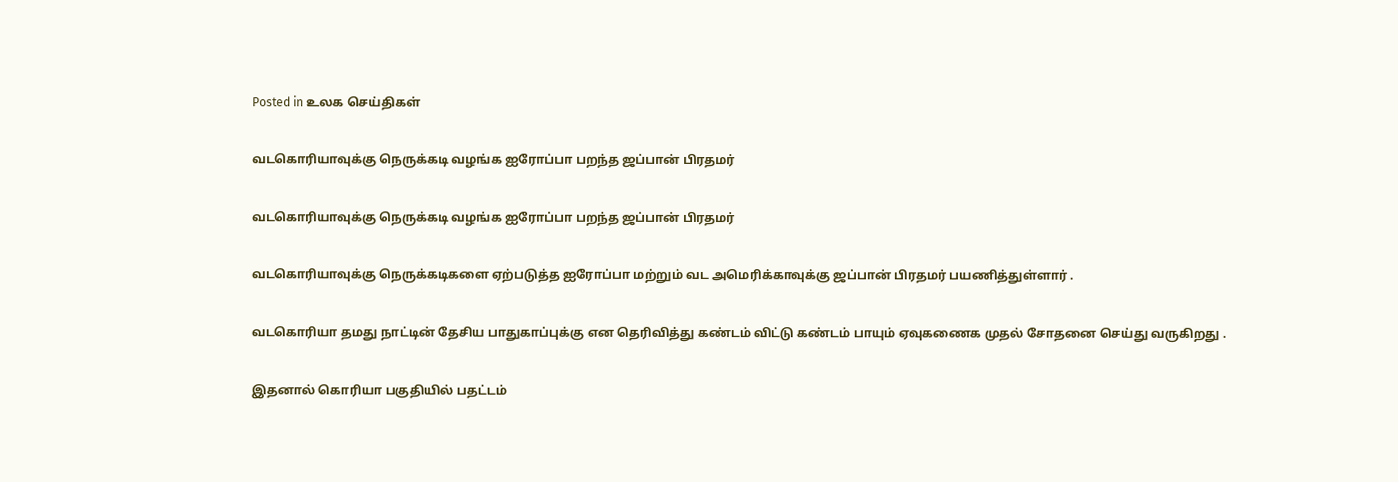Posted in உலக செய்திகள்

வடகொரியாவுக்கு நெருக்கடி வழங்க ஐரோப்பா பறந்த ஜப்பான் பிரதமர்

வடகொரியாவுக்கு நெருக்கடி வழங்க ஐரோப்பா பறந்த ஜப்பான் பிரதமர்

வடகொரியாவுக்கு நெருக்கடிகளை ஏற்படுத்த ஐரோப்பா மற்றும் வட அமெரிக்காவுக்கு ஜப்பான் பிரதமர் பயணித்துள்ளார் .

வடகொரியா தமது நாட்டின் தேசிய பாதுகாப்புக்கு என தெரிவித்து கண்டம் விட்டு கண்டம் பாயும் ஏவுகணைக முதல் சோதனை செய்து வருகிறது .

இதனால் கொரியா பகுதியில் பதட்டம்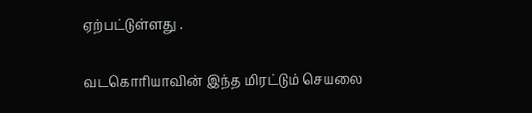ஏற்பட்டுள்ளது .

வடகொரியாவின் இந்த மிரட்டும் செயலை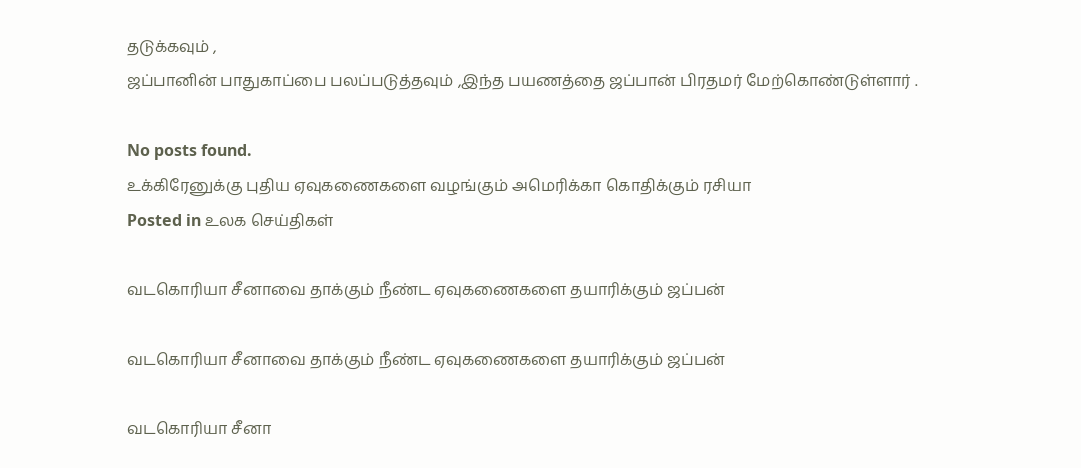தடுக்கவும் ,
ஜப்பானின் பாதுகாப்பை பலப்படுத்தவும் ,இந்த பயணத்தை ஜப்பான் பிரதமர் மேற்கொண்டுள்ளார் .

No posts found.
உக்கிரேனுக்கு புதிய ஏவுகணைகளை வழங்கும் அமெரிக்கா கொதிக்கும் ரசியா
Posted in உலக செய்திகள்

வடகொரியா சீனாவை தாக்கும் நீண்ட ஏவுகணைகளை தயாரிக்கும் ஜப்பன்

வடகொரியா சீனாவை தாக்கும் நீண்ட ஏவுகணைகளை தயாரிக்கும் ஜப்பன்

வடகொரியா சீனா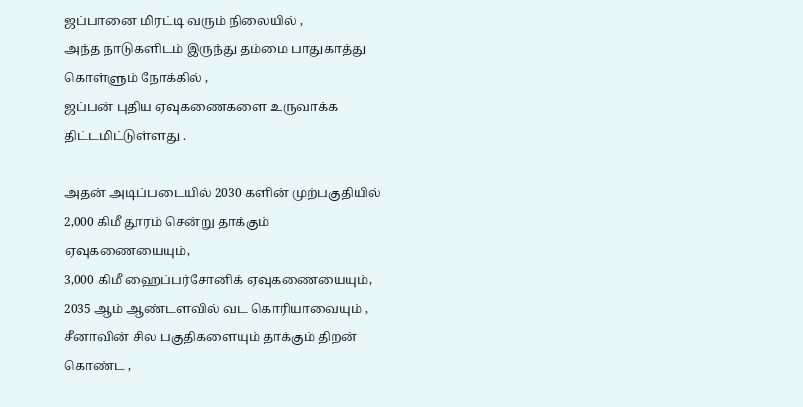ஜப்பானை மிரட்டி வரும் நிலையில் ,
அந்த நாடுகளிடம் இருந்து தம்மை பாதுகாத்து கொள்ளும் நோக்கில் ,
ஜப்பன் புதிய ஏவுகணைகளை உருவாக்க திட்டமிட்டுள்ளது .

அதன் அடிப்படையில் 2030 களின் முற்பகுதியில்
2,000 கிமீ தூரம் சென்று தாக்கும் ஏவுகணையையும்,
3,000 கிமீ ஹைப்பர்சோனிக் ஏவுகணையையும்,
2035 ஆம் ஆண்டளவில் வட கொரியாவையும் ,
சீனாவின் சில பகுதிகளையும் தாக்கும் திறன் கொண்ட ,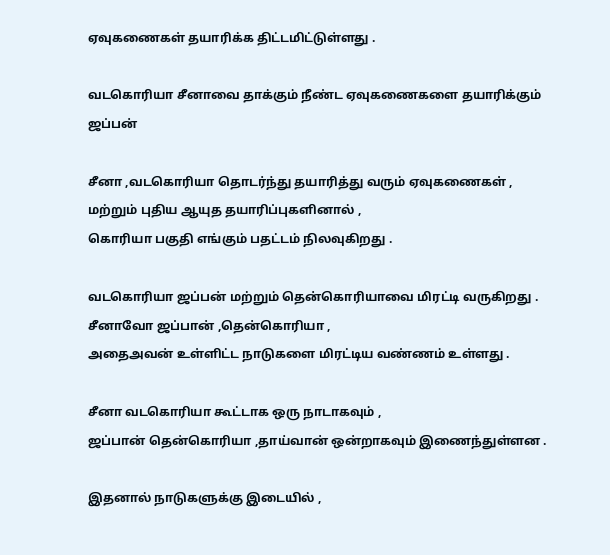ஏவுகணைகள் தயாரிக்க திட்டமிட்டுள்ளது .

வடகொரியா சீனாவை தாக்கும் நீண்ட ஏவுகணைகளை தயாரிக்கும் ஜப்பன்

சீனா ,வடகொரியா தொடர்ந்து தயாரித்து வரும் ஏவுகணைகள் ,
மற்றும் புதிய ஆயுத தயாரிப்புகளினால் ,
கொரியா பகுதி எங்கும் பதட்டம் நிலவுகிறது .

வடகொரியா ஜப்பன் மற்றும் தென்கொரியாவை மிரட்டி வருகிறது .
சீனாவோ ஜப்பான் ,தென்கொரியா ,
அதைஅவன் உள்ளிட்ட நாடுகளை மிரட்டிய வண்ணம் உள்ளது .

சீனா வடகொரியா கூட்டாக ஒரு நாடாகவும் ,
ஜப்பான் தென்கொரியா ,தாய்வான் ஒன்றாகவும் இணைந்துள்ளன .

இதனால் நாடுகளுக்கு இடையில் ,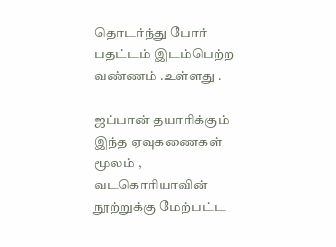தொடர்ந்து போர் பதட்டம் இடம்பெற்ற வண்ணம் .உள்ளது .

ஜப்பான் தயாரிக்கும் இந்த ஏவுகணைகள் மூலம் ,
வடகொரியாவின் நூற்றுக்கு மேற்பட்ட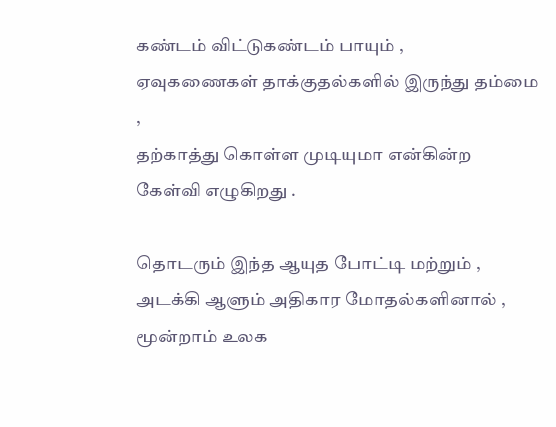கண்டம் விட்டுகண்டம் பாயும் ,
ஏவுகணைகள் தாக்குதல்களில் இருந்து தம்மை ,
தற்காத்து கொள்ள முடியுமா என்கின்ற கேள்வி எழுகிறது .

தொடரும் இந்த ஆயுத போட்டி மற்றும் ,
அடக்கி ஆளும் அதிகார மோதல்களினால் ,
மூன்றாம் உலக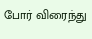போர் விரைந்து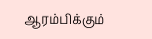ஆரம்பிக்கும்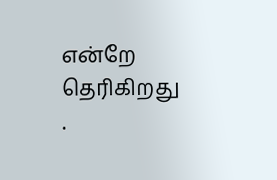என்றே தெரிகிறது .